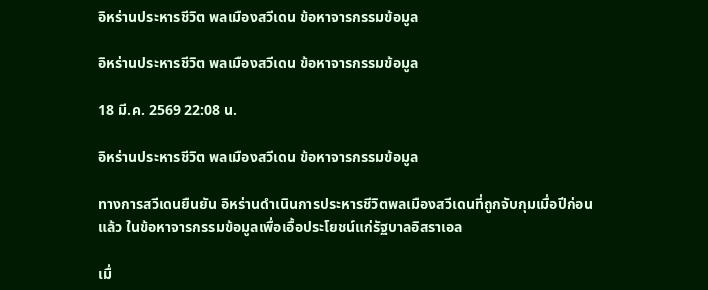อิหร่านประหารชีวิต พลเมืองสวีเดน ข้อหาจารกรรมข้อมูล

อิหร่านประหารชีวิต พลเมืองสวีเดน ข้อหาจารกรรมข้อมูล

18 มี.ค. 2569 22:08 น.

อิหร่านประหารชีวิต พลเมืองสวีเดน ข้อหาจารกรรมข้อมูล

ทางการสวีเดนยืนยัน อิหร่านดำเนินการประหารชีวิตพลเมืองสวีเดนที่ถูกจับกุมเมื่อปีก่อนแล้ว ในข้อหาจารกรรมข้อมูลเพื่อเอื้อประโยชน์แก่รัฐบาลอิสราเอล

เมื่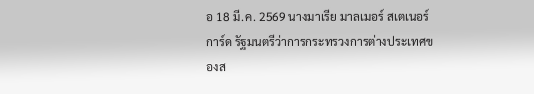อ 18 มี.ค. 2569 นางมาเรีย มาลเมอร์ สเตเนอร์การ์ด รัฐมนตรีว่าการกระทรวงการต่างประเทศของส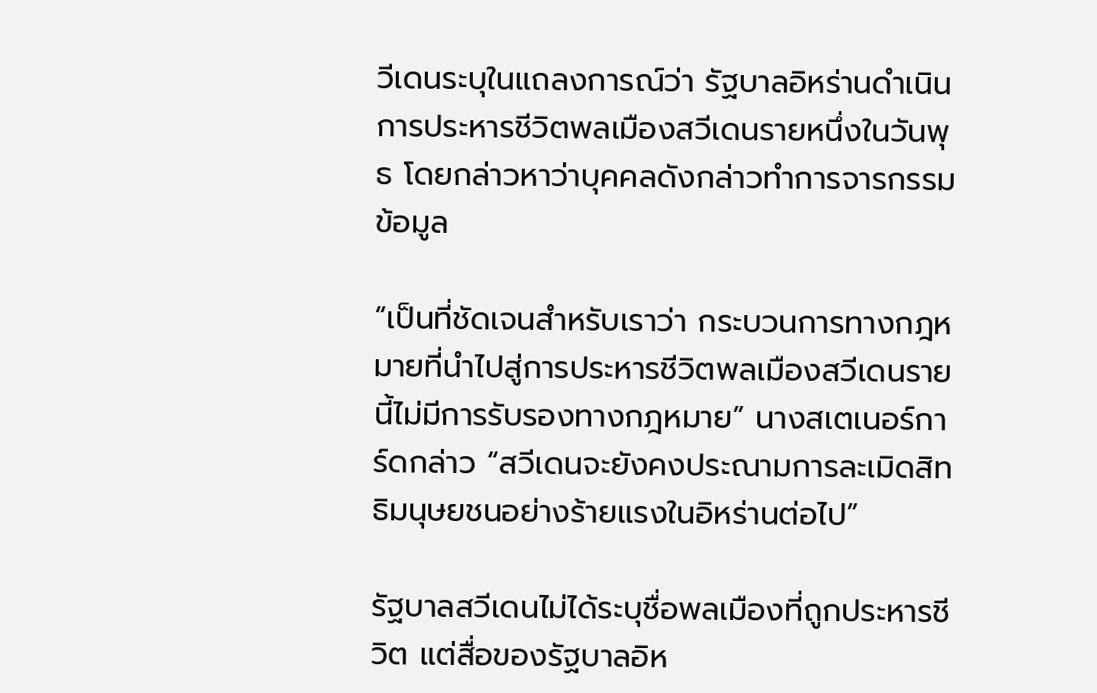วีเดนระบุในแถลงการณ์ว่า รัฐบาลอิหร่านดำเนินการประหารชีวิตพลเมืองสวีเดนรายหนึ่งในวันพุธ โดยกล่าวหาว่าบุคคลดังกล่าวทำการจารกรรมข้อมูล

“เป็นที่ชัดเจนสำหรับเราว่า กระบวนการทางกฎหมายที่นำไปสู่การประหารชีวิตพลเมืองสวีเดนรายนี้ไม่มีการรับรองทางกฎหมาย” นางสเตเนอร์การ์ดกล่าว “สวีเดนจะยังคงประณามการละเมิดสิทธิมนุษยชนอย่างร้ายแรงในอิหร่านต่อไป”

รัฐบาลสวีเดนไม่ได้ระบุชื่อพลเมืองที่ถูกประหารชีวิต แต่สื่อของรัฐบาลอิห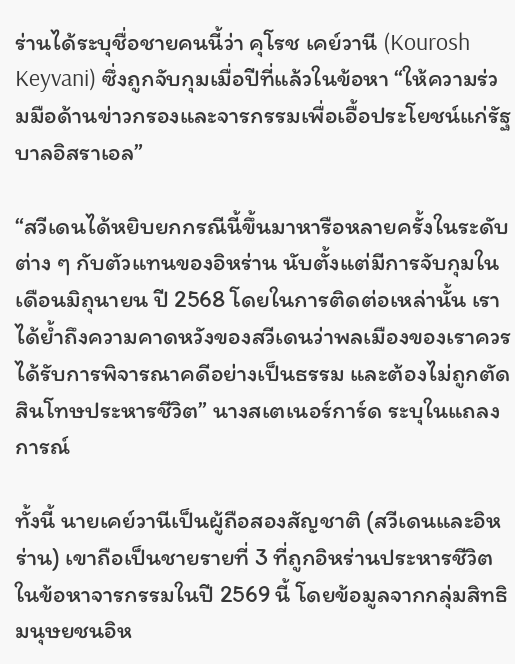ร่านได้ระบุชื่อชายคนนี้ว่า คุโรช เคย์วานี (Kourosh Keyvani) ซึ่งถูกจับกุมเมื่อปีที่แล้วในข้อหา “ให้ความร่วมมือด้านข่าวกรองและจารกรรมเพื่อเอื้อประโยชน์แก่รัฐบาลอิสราเอล”

“สวีเดนได้หยิบยกกรณีนี้ขึ้นมาหารือหลายครั้งในระดับต่าง ๆ กับตัวแทนของอิหร่าน นับตั้งแต่มีการจับกุมในเดือนมิถุนายน ปี 2568 โดยในการติดต่อเหล่านั้น เราได้ย้ำถึงความคาดหวังของสวีเดนว่าพลเมืองของเราควรได้รับการพิจารณาคดีอย่างเป็นธรรม และต้องไม่ถูกตัดสินโทษประหารชีวิต” นางสเตเนอร์การ์ด ระบุในแถลงการณ์

ทั้งนี้ นายเคย์วานีเป็นผู้ถือสองสัญชาติ (สวีเดนและอิหร่าน) เขาถือเป็นชายรายที่ 3 ที่ถูกอิหร่านประหารชีวิตในข้อหาจารกรรมในปี 2569 นี้ โดยข้อมูลจากกลุ่มสิทธิมนุษยชนอิห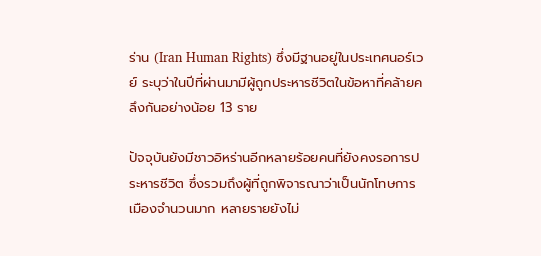ร่าน (Iran Human Rights) ซึ่งมีฐานอยู่ในประเทศนอร์เวย์ ระบุว่าในปีที่ผ่านมามีผู้ถูกประหารชีวิตในข้อหาที่คล้ายคลึงกันอย่างน้อย 13 ราย

ปัจจุบันยังมีชาวอิหร่านอีกหลายร้อยคนที่ยังคงรอการประหารชีวิต ซึ่งรวมถึงผู้ที่ถูกพิจารณาว่าเป็นนักโทษการเมืองจำนวนมาก หลายรายยังไม่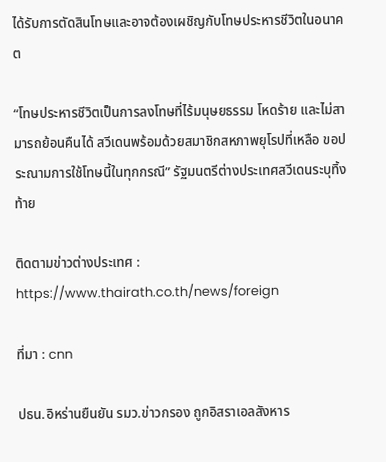ได้รับการตัดสินโทษและอาจต้องเผชิญกับโทษประหารชีวิตในอนาคต

“โทษประหารชีวิตเป็นการลงโทษที่ไร้มนุษยธรรม โหดร้าย และไม่สามารถย้อนคืนได้ สวีเดนพร้อมด้วยสมาชิกสหภาพยุโรปที่เหลือ ขอประณามการใช้โทษนี้ในทุกกรณี” รัฐมนตรีต่างประเทศสวีเดนระบุทิ้งท้าย

ติดตามข่าวต่างประเทศ : https://www.thairath.co.th/news/foreign

ที่มา : cnn

ปธน.อิหร่านยืนยัน รมว.ข่าวกรอง ถูกอิสราเอลสังหาร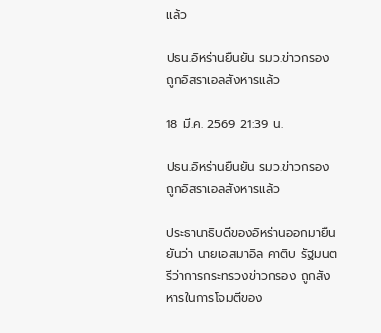แล้ว

ปธน.อิหร่านยืนยัน รมว.ข่าวกรอง ถูกอิสราเอลสังหารแล้ว

18 มี.ค. 2569 21:39 น.

ปธน.อิหร่านยืนยัน รมว.ข่าวกรอง ถูกอิสราเอลสังหารแล้ว

ประธานาธิบดีของอิหร่านออกมายืนยันว่า นายเอสมาอิล คาติบ รัฐมนตรีว่าการกระทรวงข่าวกรอง ถูกสังหารในการโจมตีของ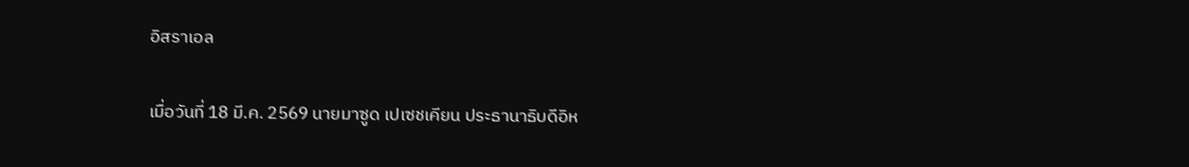อิสราเอล

เมื่อวันที่ 18 มี.ค. 2569 นายมาซูด เปเซชเคียน ประธานาธิบดีอิห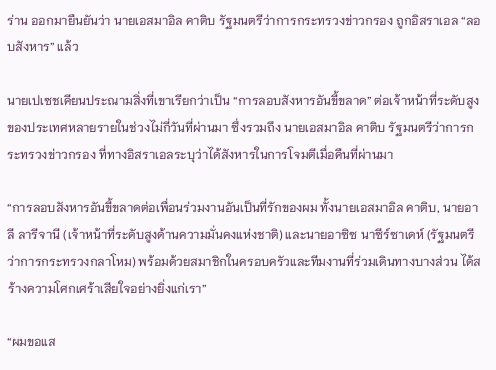ร่าน ออกมายืนยันว่า นายเอสมาอิล คาติบ รัฐมนตรีว่าการกระทรวงข่าวกรอง ถูกอิสราเอล “ลอบสังหาร” แล้ว

นายเปเซชเคียนประณามสิ่งที่เขาเรียกว่าเป็น “การลอบสังหารอันขี้ขลาด” ต่อเจ้าหน้าที่ระดับสูงของประเทศหลายรายในช่วงไม่กี่วันที่ผ่านมา ซึ่งรวมถึง นายเอสมาอิล คาติบ รัฐมนตรีว่าการกระทรวงข่าวกรอง ที่ทางอิสราเอลระบุว่าได้สังหารในการโจมตีเมื่อคืนที่ผ่านมา

“การลอบสังหารอันขี้ขลาดต่อเพื่อนร่วมงานอันเป็นที่รักของผม ทั้งนายเอสมาอิล คาติบ, นายอาลี ลารีจานี (เจ้าหน้าที่ระดับสูงด้านความมั่นคงแห่งชาติ) และนายอาซิซ นาซีร์ซาเดห์ (รัฐมนตรีว่าการกระทรวงกลาโหม) พร้อมด้วยสมาชิกในครอบครัวและทีมงานที่ร่วมเดินทางบางส่วน ได้สร้างความโศกเศร้าเสียใจอย่างยิ่งแก่เรา”

“ผมขอแส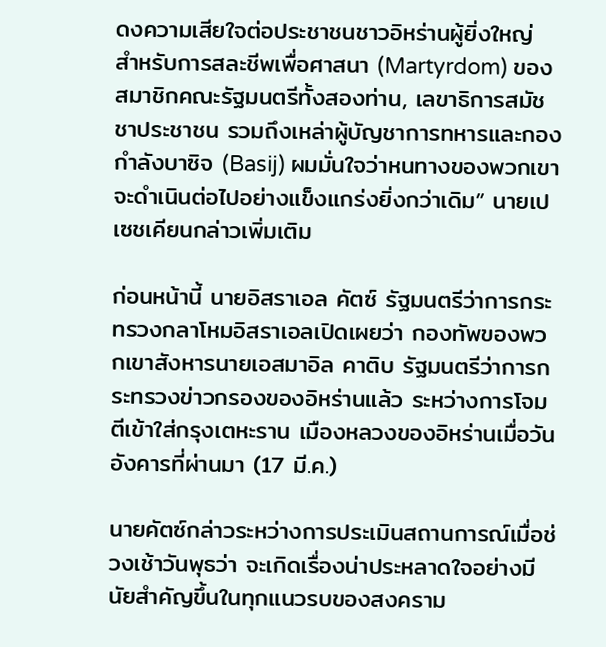ดงความเสียใจต่อประชาชนชาวอิหร่านผู้ยิ่งใหญ่ สำหรับการสละชีพเพื่อศาสนา (Martyrdom) ของสมาชิกคณะรัฐมนตรีทั้งสองท่าน, เลขาธิการสมัชชาประชาชน รวมถึงเหล่าผู้บัญชาการทหารและกองกำลังบาซิจ (Basij) ผมมั่นใจว่าหนทางของพวกเขาจะดำเนินต่อไปอย่างแข็งแกร่งยิ่งกว่าเดิม” นายเปเซชเคียนกล่าวเพิ่มเติม

ก่อนหน้านี้ นายอิสราเอล คัตซ์ รัฐมนตรีว่าการกระทรวงกลาโหมอิสราเอลเปิดเผยว่า กองทัพของพวกเขาสังหารนายเอสมาอิล คาติบ รัฐมนตรีว่าการกระทรวงข่าวกรองของอิหร่านแล้ว ระหว่างการโจมตีเข้าใส่กรุงเตหะราน เมืองหลวงของอิหร่านเมื่อวันอังคารที่ผ่านมา (17 มี.ค.)

นายคัตซ์กล่าวระหว่างการประเมินสถานการณ์เมื่อช่วงเช้าวันพุธว่า จะเกิดเรื่องน่าประหลาดใจอย่างมีนัยสำคัญขึ้นในทุกแนวรบของสงคราม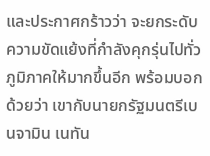และประกาศกร้าวว่า จะยกระดับความขัดแย้งที่กำลังคุกรุ่นไปทั่วภูมิภาคให้มากขึ้นอีก พร้อมบอกด้วยว่า เขากับนายกรัฐมนตรีเบนจามิน เนทัน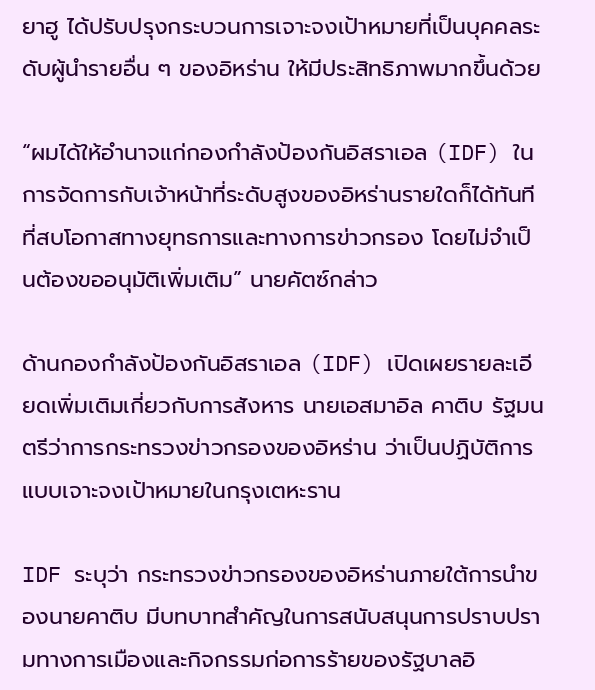ยาฮู ได้ปรับปรุงกระบวนการเจาะจงเป้าหมายที่เป็นบุคคลระดับผู้นำรายอื่น ๆ ของอิหร่าน ให้มีประสิทธิภาพมากขึ้นด้วย

“ผมได้ให้อำนาจแก่กองกำลังป้องกันอิสราเอล (IDF) ในการจัดการกับเจ้าหน้าที่ระดับสูงของอิหร่านรายใดก็ได้ทันทีที่สบโอกาสทางยุทธการและทางการข่าวกรอง โดยไม่จำเป็นต้องขออนุมัติเพิ่มเติม” นายคัตซ์กล่าว

ด้านกองกำลังป้องกันอิสราเอล (IDF) เปิดเผยรายละเอียดเพิ่มเติมเกี่ยวกับการสังหาร นายเอสมาอิล คาติบ รัฐมนตรีว่าการกระทรวงข่าวกรองของอิหร่าน ว่าเป็นปฏิบัติการแบบเจาะจงเป้าหมายในกรุงเตหะราน

IDF ระบุว่า กระทรวงข่าวกรองของอิหร่านภายใต้การนำของนายคาติบ มีบทบาทสำคัญในการสนับสนุนการปราบปรามทางการเมืองและกิจกรรมก่อการร้ายของรัฐบาลอิ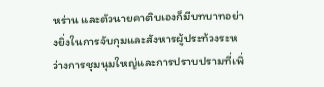หร่าน และตัวนายคาติบเองก็มีบทบาทอย่างยิ่งในการจับกุมและสังหารผู้ประท้วงระหว่างการชุมนุมใหญ่และการปราบปรามที่เพิ่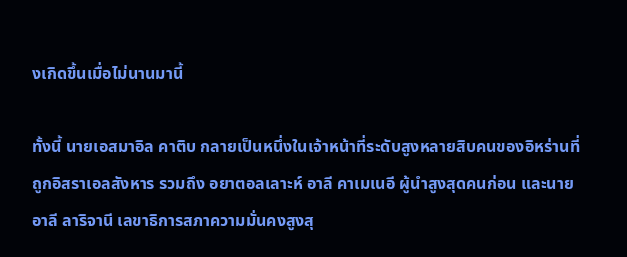งเกิดขึ้นเมื่อไม่นานมานี้

ทั้งนี้ นายเอสมาอิล คาติบ กลายเป็นหนึ่งในเจ้าหน้าที่ระดับสูงหลายสิบคนของอิหร่านที่ถูกอิสราเอลสังหาร รวมถึง อยาตอลเลาะห์ อาลี คาเมเนอี ผู้นำสูงสุดคนก่อน และนายอาลี ลาริจานี เลขาธิการสภาความมั่นคงสูงสุ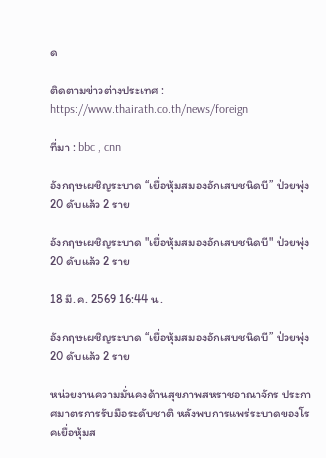ด

ติดตามข่าวต่างประเทศ : https://www.thairath.co.th/news/foreign

ที่มา : bbc , cnn

อังกฤษเผชิญระบาด “เยื่อหุ้มสมองอักเสบชนิดบี” ป่วยพุ่ง 20 ดับแล้ว 2 ราย

อังกฤษเผชิญระบาด "เยื่อหุ้มสมองอักเสบชนิดบี" ป่วยพุ่ง 20 ดับแล้ว 2 ราย

18 มี.ค. 2569 16:44 น.

อังกฤษเผชิญระบาด “เยื่อหุ้มสมองอักเสบชนิดบี” ป่วยพุ่ง 20 ดับแล้ว 2 ราย

หน่วยงานความมั่นคงด้านสุขภาพสหราชอาณาจักร ประกาศมาตรการรับมือระดับชาติ หลังพบการแพร่ระบาดของโรคเยื่อหุ้มส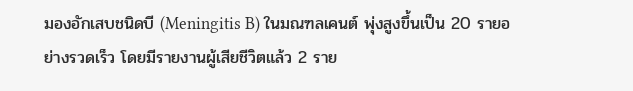มองอักเสบชนิดบี (Meningitis B) ในมณฑลเคนต์ พุ่งสูงขึ้นเป็น 20 รายอย่างรวดเร็ว โดยมีรายงานผู้เสียชีวิตแล้ว 2 ราย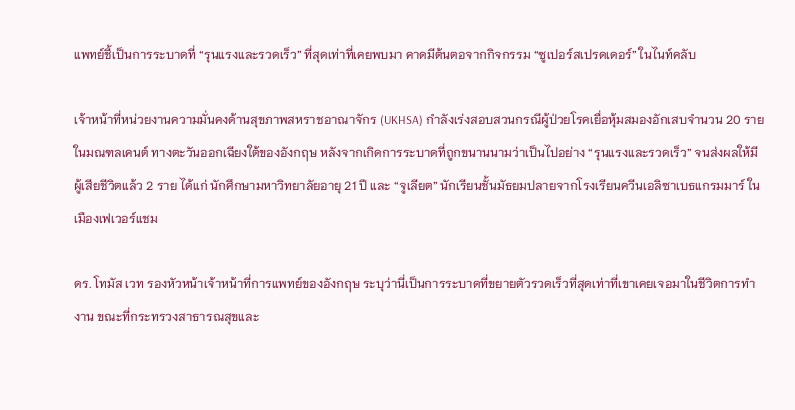แพทย์ชี้เป็นการระบาดที่ “รุนแรงและรวดเร็ว” ที่สุดเท่าที่เคยพบมา คาดมีต้นตอจากกิจกรรม “ซูเปอร์สเปรดเดอร์” ในไนท์คลับ

เจ้าหน้าที่หน่วยงานความมั่นคงด้านสุขภาพสหราชอาณาจักร (UKHSA) กำลังเร่งสอบสวนกรณีผู้ป่วยโรคเยื่อหุ้มสมองอักเสบจำนวน 20 ราย ในมณฑลเคนต์ ทางตะวันออกเฉียงใต้ของอังกฤษ หลังจากเกิดการระบาดที่ถูกขนานนามว่าเป็นไปอย่าง “รุนแรงและรวดเร็ว” จนส่งผลให้มีผู้เสียชีวิตแล้ว 2 ราย ได้แก่ นักศึกษามหาวิทยาลัยอายุ 21 ปี และ “จูเลียต” นักเรียนชั้นมัธยมปลายจากโรงเรียนควีนเอลิซาเบธแกรมมาร์ ในเมืองเฟเวอร์แชม

ดร. โทมัส เวท รองหัวหน้าเจ้าหน้าที่การแพทย์ของอังกฤษ ระบุว่านี่เป็นการระบาดที่ขยายตัวรวดเร็วที่สุดเท่าที่เขาเคยเจอมาในชีวิตการทำงาน ขณะที่กระทรวงสาธารณสุขและ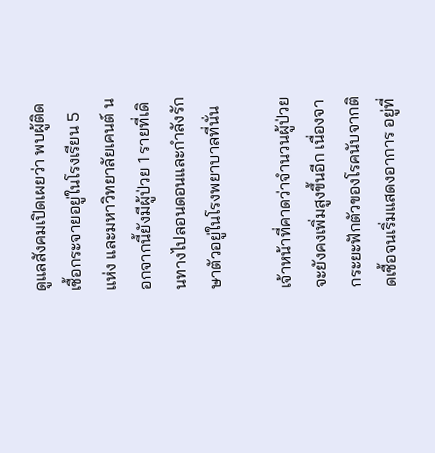ดูแลสังคมเปิดเผยว่า พบผู้ติดเชื้อกระจายอยู่ในโรงเรียน 5 แห่ง และมหาวิทยาลัยเคนต์ นอกจากนี้ยังมีผู้ป่วย 1 รายที่เดินทางไปลอนดอนและกำลังรักษาตัวอยู่ในโรงพยาบาลที่นั่น

เจ้าหน้าที่คาดว่าจำนวนผู้ป่วยจะยังคงเพิ่มสูงขึ้นอีก เนื่องจากระยะฟักตัวของโรคนับจากติดเชื้อจนเริ่มแสดงอาการ อยู่ที่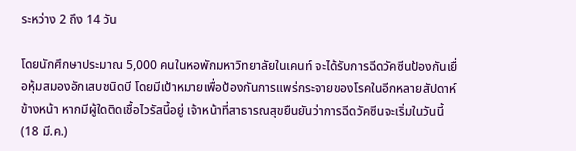ระหว่าง 2 ถึง 14 วัน

โดยนักศึกษาประมาณ 5,000 คนในหอพักมหาวิทยาลัยในเคนท์ จะได้รับการฉีดวัคซีนป้องกันเยื่อหุ้มสมองอักเสบชนิดบี โดยมีเป้าหมายเพื่อป้องกันการแพร่กระจายของโรคในอีกหลายสัปดาห์ข้างหน้า หากมีผู้ใดติดเชื้อไวรัสนี้อยู่ เจ้าหน้าที่สาธารณสุขยืนยันว่าการฉีดวัคซีนจะเริ่มในวันนี้ (18 มี.ค.)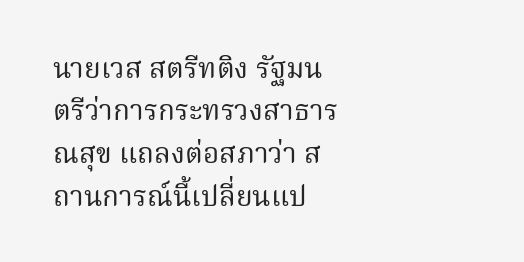นายเวส สตรีทติง รัฐมนตรีว่าการกระทรวงสาธารณสุข แถลงต่อสภาว่า สถานการณ์นี้เปลี่ยนแป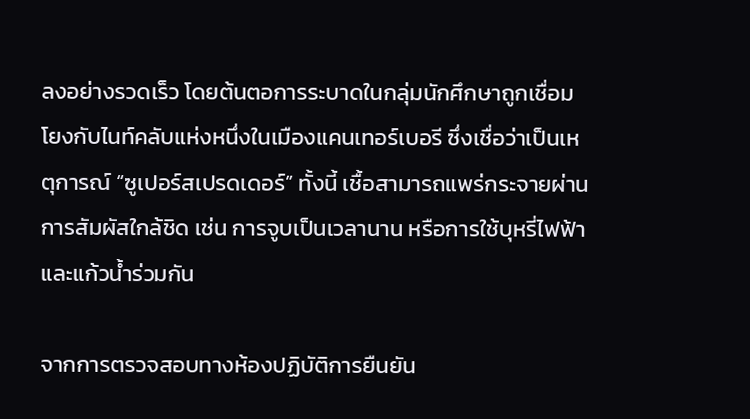ลงอย่างรวดเร็ว โดยต้นตอการระบาดในกลุ่มนักศึกษาถูกเชื่อมโยงกับไนท์คลับแห่งหนึ่งในเมืองแคนเทอร์เบอรี ซึ่งเชื่อว่าเป็นเหตุการณ์ “ซูเปอร์สเปรดเดอร์” ทั้งนี้ เชื้อสามารถแพร่กระจายผ่านการสัมผัสใกล้ชิด เช่น การจูบเป็นเวลานาน หรือการใช้บุหรี่ไฟฟ้า และแก้วน้ำร่วมกัน

จากการตรวจสอบทางห้องปฏิบัติการยืนยัน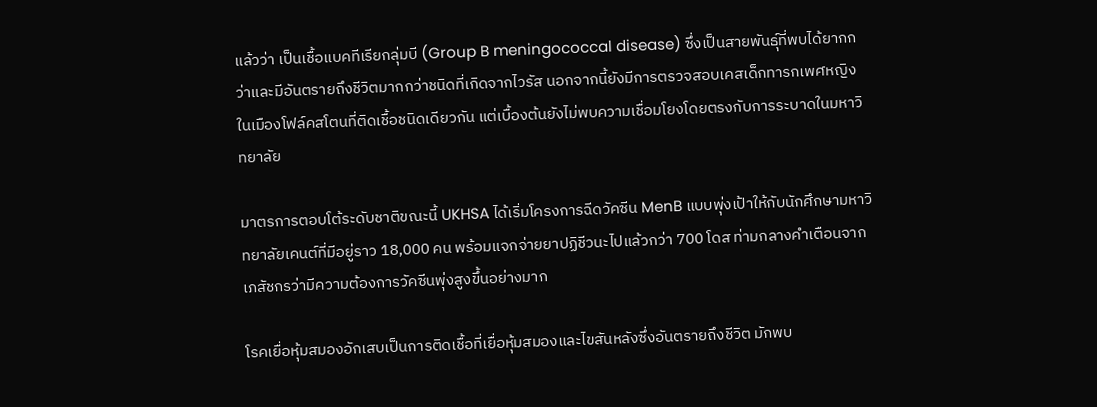แล้วว่า เป็นเชื้อแบคทีเรียกลุ่มบี (Group B meningococcal disease) ซึ่งเป็นสายพันธุ์ที่พบได้ยากกว่าและมีอันตรายถึงชีวิตมากกว่าชนิดที่เกิดจากไวรัส นอกจากนี้ยังมีการตรวจสอบเคสเด็กทารกเพศหญิงในเมืองโฟล์คสโตนที่ติดเชื้อชนิดเดียวกัน แต่เบื้องต้นยังไม่พบความเชื่อมโยงโดยตรงกับการระบาดในมหาวิทยาลัย

มาตรการตอบโต้ระดับชาติขณะนี้ UKHSA ได้เริ่มโครงการฉีดวัคซีน MenB แบบพุ่งเป้าให้กับนักศึกษามหาวิทยาลัยเคนต์ที่มีอยู่ราว 18,000 คน พร้อมแจกจ่ายยาปฏิชีวนะไปแล้วกว่า 700 โดส ท่ามกลางคำเตือนจากเภสัชกรว่ามีความต้องการวัคซีนพุ่งสูงขึ้นอย่างมาก

โรคเยื่อหุ้มสมองอักเสบเป็นการติดเชื้อที่เยื่อหุ้มสมองและไขสันหลังซึ่งอันตรายถึงชีวิต มักพบ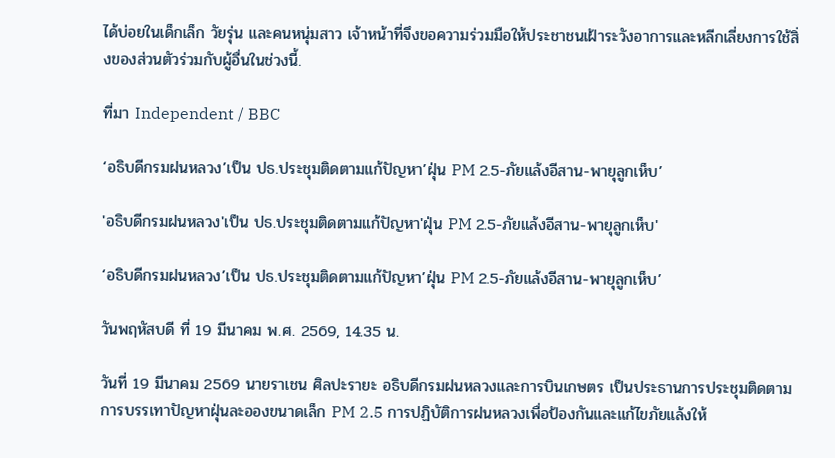ได้บ่อยในเด็กเล็ก วัยรุ่น และคนหนุ่มสาว เจ้าหน้าที่จึงขอความร่วมมือให้ประชาชนเฝ้าระวังอาการและหลีกเลี่ยงการใช้สิ่งของส่วนตัวร่วมกับผู้อื่นในช่วงนี้.

ที่มา Independent / BBC

‘อธิบดีกรมฝนหลวง’เป็น ปธ.ประชุมติดตามแก้ปัญหา’ฝุ่น PM 2.5-ภัยแล้งอีสาน-พายุลูกเห็บ’

'อธิบดีกรมฝนหลวง'เป็น ปธ.ประชุมติดตามแก้ปัญหา'ฝุ่น PM 2.5-ภัยแล้งอีสาน-พายุลูกเห็บ'

‘อธิบดีกรมฝนหลวง’เป็น ปธ.ประชุมติดตามแก้ปัญหา’ฝุ่น PM 2.5-ภัยแล้งอีสาน-พายุลูกเห็บ’

วันพฤหัสบดี ที่ 19 มีนาคม พ.ศ. 2569, 14.35 น.

วันที่ 19 มีนาคม 2569 นายราเชน ศิลปะรายะ อธิบดีกรมฝนหลวงและการบินเกษตร เป็นประธานการประชุมติดตามการบรรเทาปัญหาฝุ่นละอองขนาดเล็ก PM 2.5 การปฏิบัติการฝนหลวงเพื่อป้องกันและแก้ไขภัยแล้งให้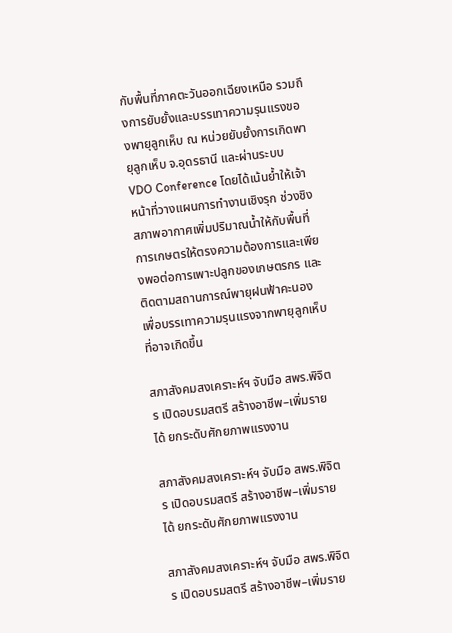กับพื้นที่ภาคตะวันออกเฉียงเหนือ รวมถึงการยับยั้งและบรรเทาความรุนแรงของพายุลูกเห็บ ณ หน่วยยับยั้งการเกิดพายุลูกเห็บ จ.อุดรธานี และผ่านระบบ VDO Conference โดยได้เน้นย้ำให้เจ้าหน้าที่วางแผนการทำงานเชิงรุก ช่วงชิงสภาพอากาศเพิ่มปริมาณน้ำให้กับพื้นที่การเกษตรให้ตรงความต้องการและเพียงพอต่อการเพาะปลูกของเกษตรกร และติดตามสถานการณ์พายุฝนฟ้าคะนองเพื่อบรรเทาความรุนแรงจากพายุลูกเห็บที่อาจเกิดขึ้น

สภาสังคมสงเคราะห์ฯ จับมือ สพร.พิจิตร เปิดอบรมสตรี สร้างอาชีพ–เพิ่มรายได้ ยกระดับศักยภาพแรงงาน

สภาสังคมสงเคราะห์ฯ จับมือ สพร.พิจิตร เปิดอบรมสตรี สร้างอาชีพ–เพิ่มรายได้ ยกระดับศักยภาพแรงงาน

สภาสังคมสงเคราะห์ฯ จับมือ สพร.พิจิตร เปิดอบรมสตรี สร้างอาชีพ–เพิ่มราย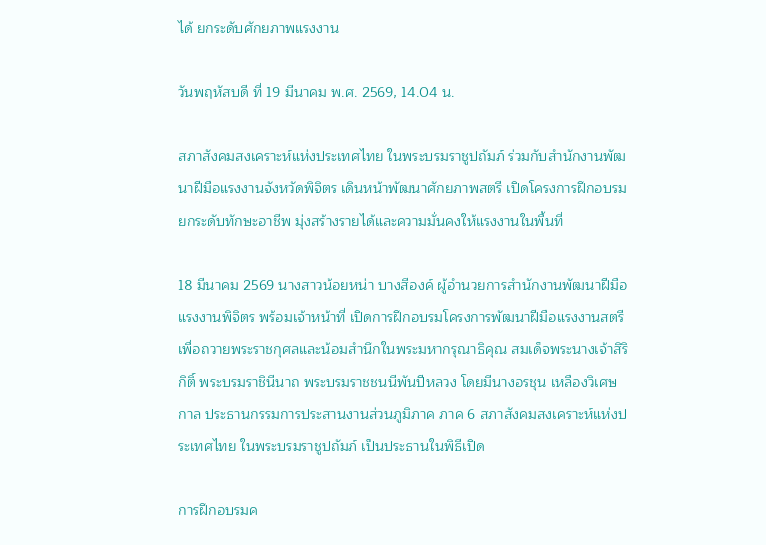ได้ ยกระดับศักยภาพแรงงาน

วันพฤหัสบดี ที่ 19 มีนาคม พ.ศ. 2569, 14.04 น.

สภาสังคมสงเคราะห์แห่งประเทศไทย ในพระบรมราชูปถัมภ์ ร่วมกับสำนักงานพัฒนาฝีมือแรงงานจังหวัดพิจิตร เดินหน้าพัฒนาศักยภาพสตรี เปิดโครงการฝึกอบรมยกระดับทักษะอาชีพ มุ่งสร้างรายได้และความมั่นคงให้แรงงานในพื้นที่

18 มีนาคม 2569 นางสาวน้อยหน่า บางสีองค์ ผู้อำนวยการสำนักงานพัฒนาฝีมือแรงงานพิจิตร พร้อมเจ้าหน้าที่ เปิดการฝึกอบรมโครงการพัฒนาฝีมือแรงงานสตรี เพื่อถวายพระราชกุศลและน้อมสำนึกในพระมหากรุณาธิคุณ สมเด็จพระนางเจ้าสิริกิติ์ พระบรมราชินีนาถ พระบรมราชชนนีพันปีหลวง โดยมีนางอรชุน เหลืองวิเศษกาล ประธานกรรมการประสานงานส่วนภูมิภาค ภาค 6 สภาสังคมสงเคราะห์แห่งประเทศไทย ในพระบรมราชูปถัมภ์ เป็นประธานในพิธีเปิด

การฝึกอบรมค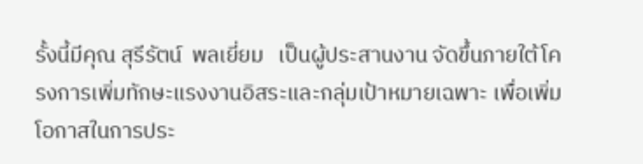รั้งนี้มีคุณ สุรีรัตน์  พลเยี่ยม   เป็นผู้ประสานงาน จัดขึ้นภายใต้โครงการเพิ่มทักษะแรงงานอิสระและกลุ่มเป้าหมายเฉพาะ เพื่อเพิ่มโอกาสในการประ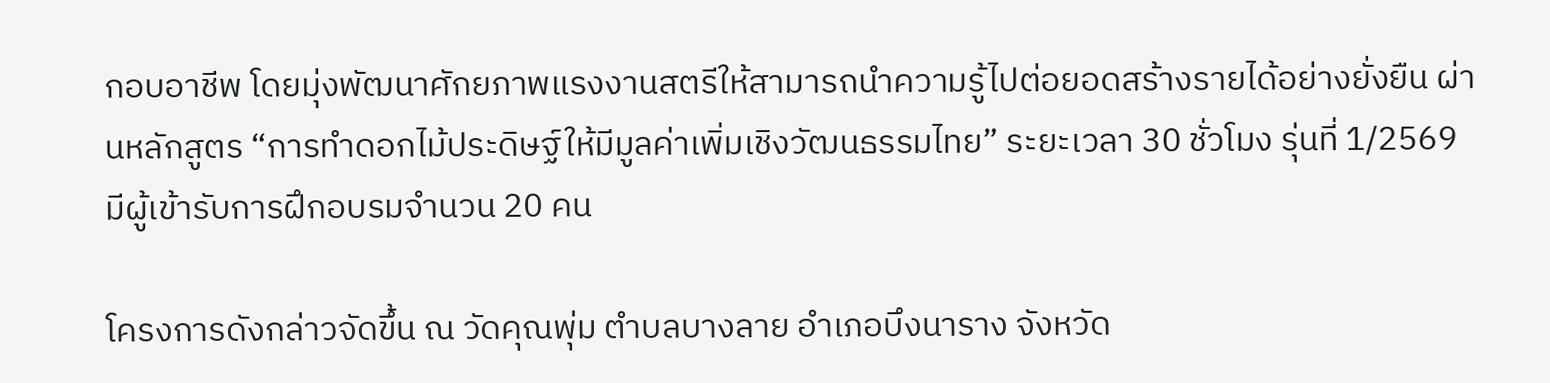กอบอาชีพ โดยมุ่งพัฒนาศักยภาพแรงงานสตรีให้สามารถนำความรู้ไปต่อยอดสร้างรายได้อย่างยั่งยืน ผ่านหลักสูตร “การทำดอกไม้ประดิษฐ์ให้มีมูลค่าเพิ่มเชิงวัฒนธรรมไทย” ระยะเวลา 30 ชั่วโมง รุ่นที่ 1/2569 มีผู้เข้ารับการฝึกอบรมจำนวน 20 คน

โครงการดังกล่าวจัดขึ้น ณ วัดคุณพุ่ม ตำบลบางลาย อำเภอบึงนาราง จังหวัด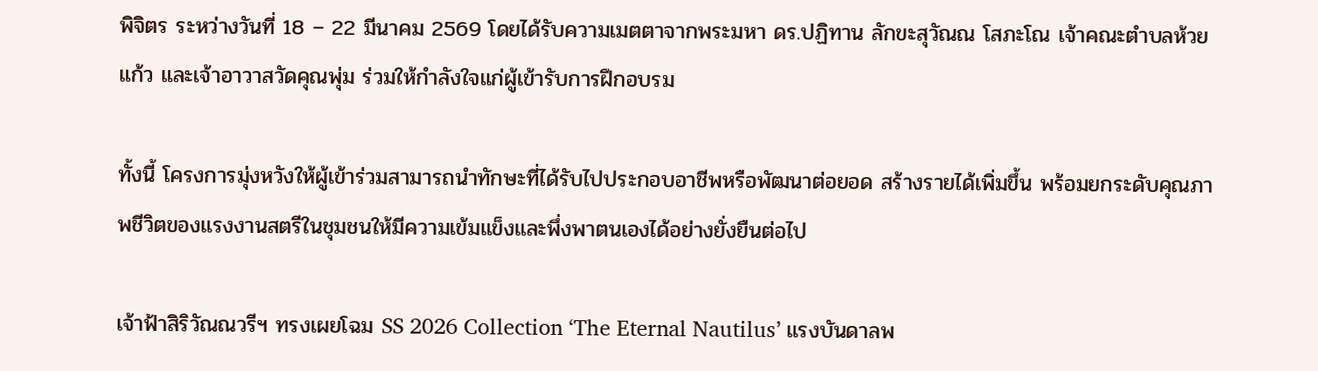พิจิตร ระหว่างวันที่ 18 – 22 มีนาคม 2569 โดยได้รับความเมตตาจากพระมหา ดร.ปฏิทาน ลักขะสุวัณณ โสภะโณ เจ้าคณะตำบลห้วยแก้ว และเจ้าอาวาสวัดคุณพุ่ม ร่วมให้กำลังใจแก่ผู้เข้ารับการฝึกอบรม

ทั้งนี้ โครงการมุ่งหวังให้ผู้เข้าร่วมสามารถนำทักษะที่ได้รับไปประกอบอาชีพหรือพัฒนาต่อยอด สร้างรายได้เพิ่มขึ้น พร้อมยกระดับคุณภาพชีวิตของแรงงานสตรีในชุมชนให้มีความเข้มแข็งและพึ่งพาตนเองได้อย่างยั่งยืนต่อไป

เจ้าฟ้าสิริวัณณวรีฯ ทรงเผยโฉม SS 2026 Collection ‘The Eternal Nautilus’ แรงบันดาลพ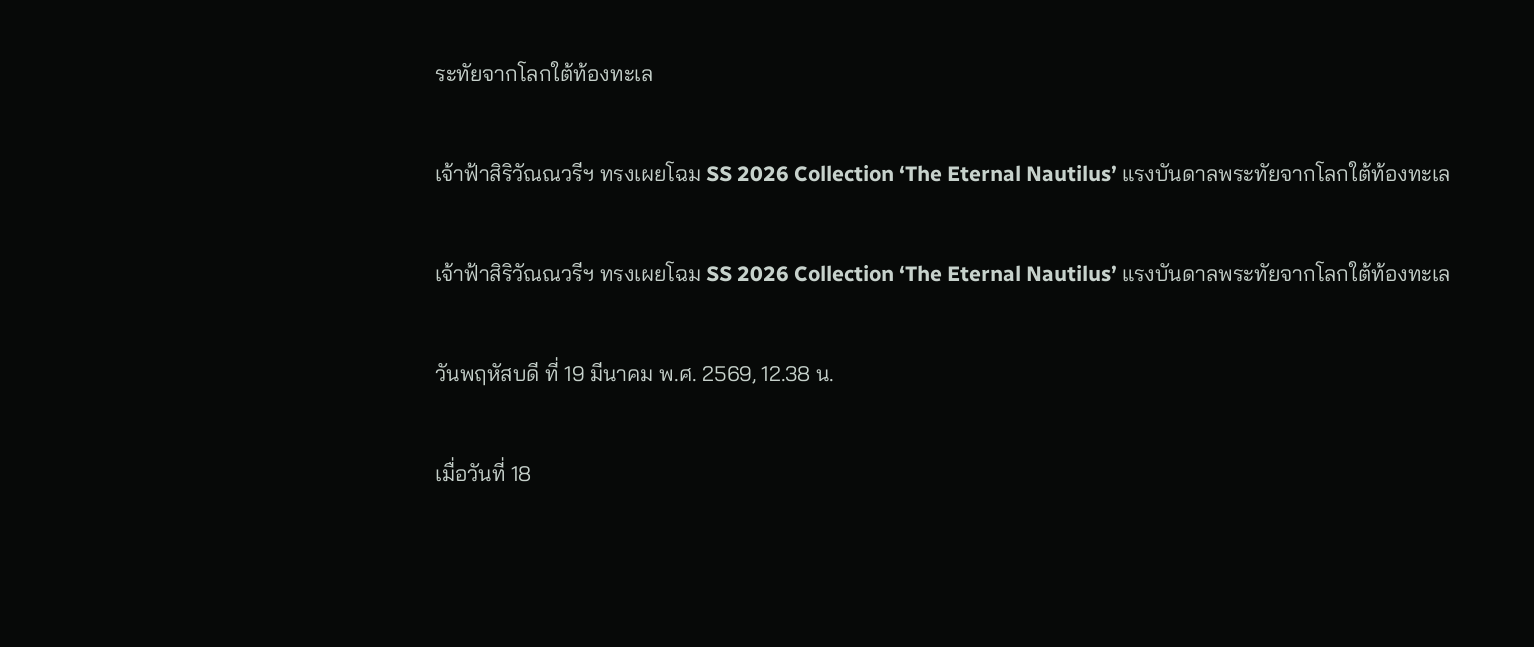ระทัยจากโลกใต้ท้องทะเล

เจ้าฟ้าสิริวัณณวรีฯ ทรงเผยโฉม SS 2026 Collection ‘The Eternal Nautilus’ แรงบันดาลพระทัยจากโลกใต้ท้องทะเล

เจ้าฟ้าสิริวัณณวรีฯ ทรงเผยโฉม SS 2026 Collection ‘The Eternal Nautilus’ แรงบันดาลพระทัยจากโลกใต้ท้องทะเล

วันพฤหัสบดี ที่ 19 มีนาคม พ.ศ. 2569, 12.38 น.

เมื่อวันที่ 18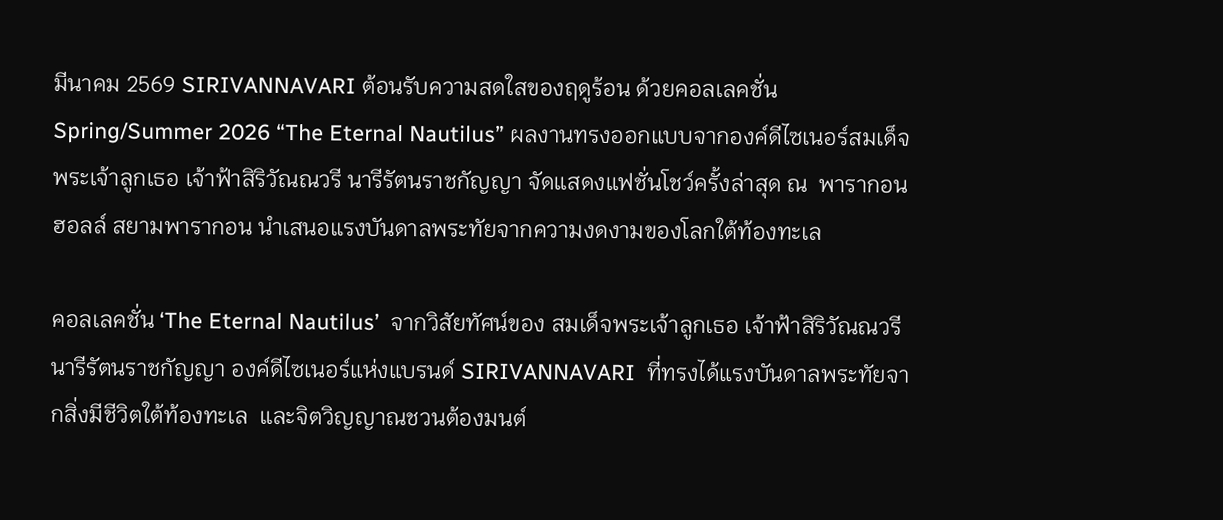มีนาคม 2569 SIRIVANNAVARI ต้อนรับความสดใสของฤดูร้อน ด้วยคอลเลคชั่น Spring/Summer 2026 “The Eternal Nautilus” ผลงานทรงออกแบบจากองค์ดีไซเนอร์สมเด็จพระเจ้าลูกเธอ เจ้าฟ้าสิริวัณณวรี นารีรัตนราชกัญญา จัดแสดงแฟชั่นโชว์ครั้งล่าสุด ณ  พารากอนฮอลล์ สยามพารากอน นำเสนอแรงบันดาลพระทัยจากความงดงามของโลกใต้ท้องทะเล

คอลเลคชั่น ‘The Eternal Nautilus’  จากวิสัยทัศน์ของ สมเด็จพระเจ้าลูกเธอ เจ้าฟ้าสิริวัณณวรี นารีรัตนราชกัญญา องค์ดีไซเนอร์แห่งแบรนด์ SIRIVANNAVARI  ที่ทรงได้แรงบันดาลพระทัยจากสิ่งมีชีวิตใต้ท้องทะเล  และจิตวิญญาณชวนต้องมนต์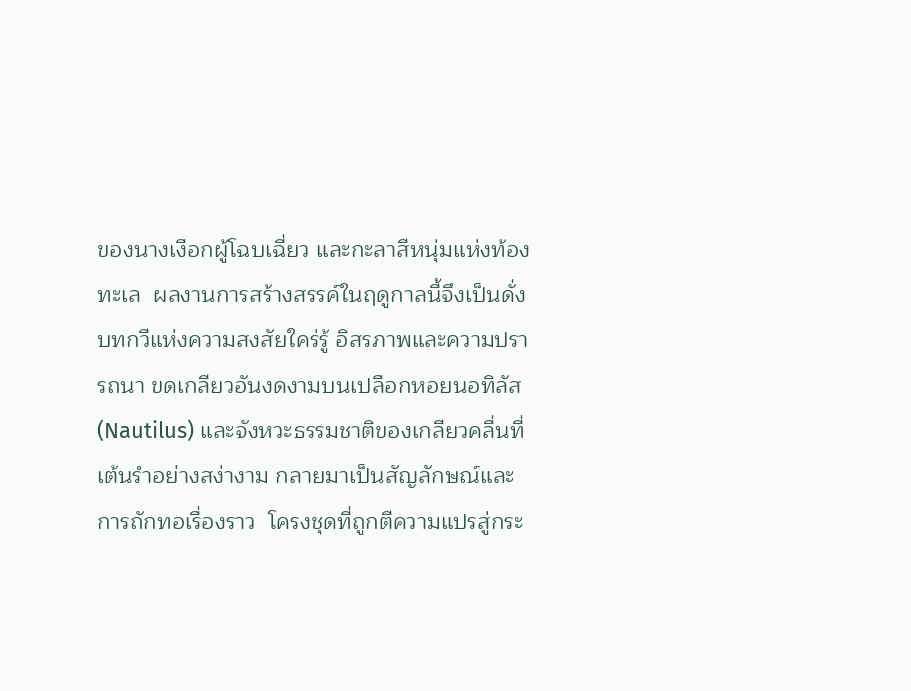ของนางเงือกผู้โฉบเฉี่ยว และกะลาสีหนุ่มแห่งท้องทะเล  ผลงานการสร้างสรรค์ในฤดูกาลนี้จึงเป็นดั่งบทกวีแห่งความสงสัยใคร่รู้ อิสรภาพและความปรารถนา ขดเกลียวอันงดงามบนเปลือกหอยนอทิลัส (Nautilus) และจังหวะธรรมชาติของเกลียวคลื่นที่เต้นรำอย่างสง่างาม กลายมาเป็นสัญลักษณ์และการถักทอเรื่องราว  โครงชุดที่ถูกตีความแปรสู่กระ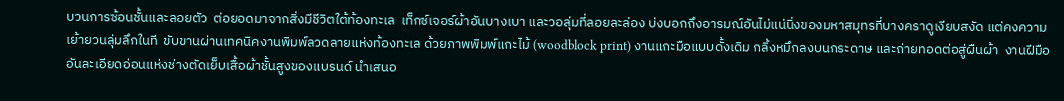บวนการซ้อนชั้นและลอยตัว  ต่อยอดมาจากสิ่งมีชีวิตใต้ท้องทะเล  เท็กซ์เจอร์ผ้าอันบางเบา และวอลุ่มที่ลอยละล่อง บ่งบอกถึงอารมณ์อันไม่แน่นิ่งของมหาสมุทรที่บางคราดูเงียบสงัด แต่คงความเย้ายวนลุ่มลึกในที  ขับขานผ่านเทคนิคงานพิมพ์ลวดลายแห่งท้องทะเล ด้วยภาพพิมพ์แกะไม้ (woodblock print) งานแกะมือแบบดั้งเดิม กลิ้งหมึกลงบนกระดาษ และถ่ายทอดต่อสู่ผืนผ้า  งานฝีมืออันละเอียดอ่อนแห่งช่างตัดเย็บเสื้อผ้าชั้นสูงของแบรนด์ นำเสนอ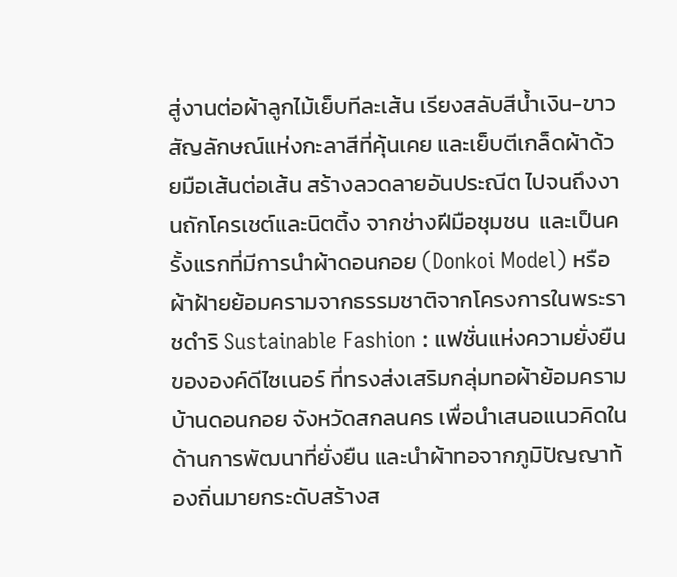สู่งานต่อผ้าลูกไม้เย็บทีละเส้น เรียงสลับสีน้ำเงิน-ขาว  สัญลักษณ์แห่งกะลาสีที่คุ้นเคย และเย็บตีเกล็ดผ้าด้วยมือเส้นต่อเส้น สร้างลวดลายอันประณีต ไปจนถึงงานถักโครเชต์และนิตติ้ง จากช่างฝีมือชุมชน  และเป็นครั้งแรกที่มีการนำผ้าดอนกอย (Donkoi Model) หรือผ้าฝ้ายย้อมครามจากธรรมชาติจากโครงการในพระราชดำริ Sustainable Fashion : แฟชั่นแห่งความยั่งยืนขององค์ดีไซเนอร์ ที่ทรงส่งเสริมกลุ่มทอผ้าย้อมครามบ้านดอนกอย จังหวัดสกลนคร เพื่อนำเสนอแนวคิดในด้านการพัฒนาที่ยั่งยืน และนำผ้าทอจากภูมิปัญญาท้องถิ่นมายกระดับสร้างส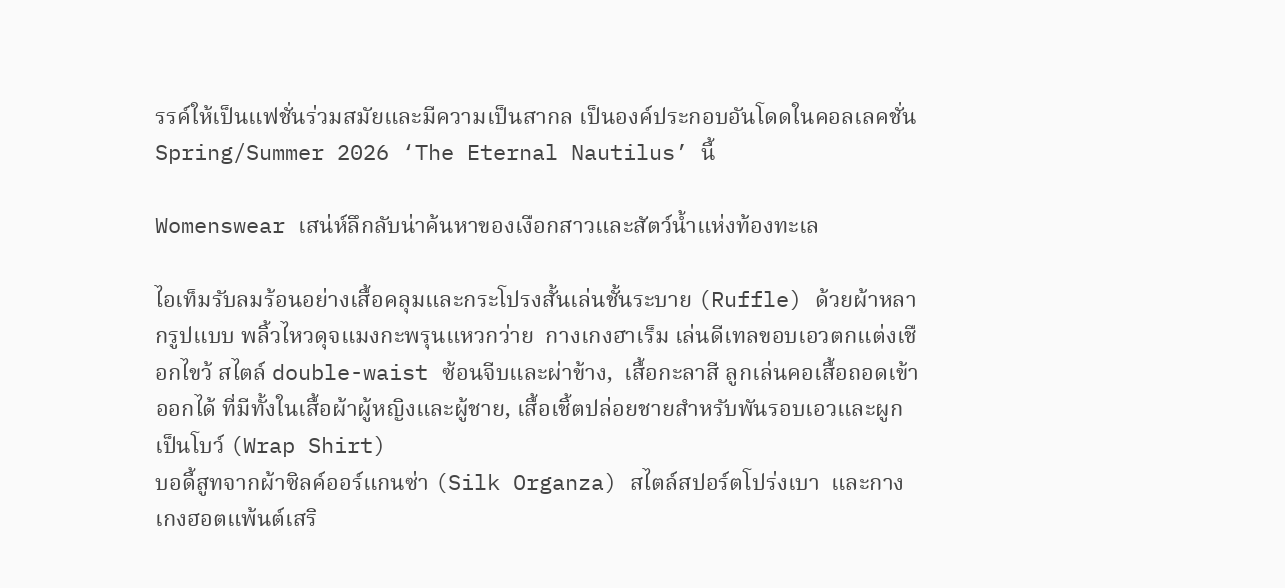รรค์ให้เป็นแฟชั่นร่วมสมัยและมีความเป็นสากล เป็นองค์ประกอบอันโดดในคอลเลคชั่น Spring/Summer 2026 ‘The Eternal Nautilus’ นี้

Womenswear เสน่ห์ลึกลับน่าค้นหาของเงือกสาวและสัตว์น้ำแห่งท้องทะเล

ไอเท็มรับลมร้อนอย่างเสื้อคลุมและกระโปรงสั้นเล่นชั้นระบาย (Ruffle) ด้วยผ้าหลากรูปแบบ พลิ้วไหวดุจแมงกะพรุนแหวกว่าย  กางเกงฮาเร็ม เล่นดีเทลขอบเอวตกแต่งเชือกไขว้ สไตล์ double-waist ซ้อนจีบและผ่าข้าง,  เสื้อกะลาสี ลูกเล่นคอเสื้อถอดเข้าออกได้ ที่มีทั้งในเสื้อผ้าผู้หญิงและผู้ชาย, เสื้อเชิ้ตปล่อยชายสำหรับพันรอบเอวและผูกเป็นโบว์ (Wrap Shirt)
บอดี้สูทจากผ้าซิลค์ออร์แกนซ่า (Silk Organza) สไตล์สปอร์ตโปร่งเบา  และกางเกงฮอตแพ้นต์เสริ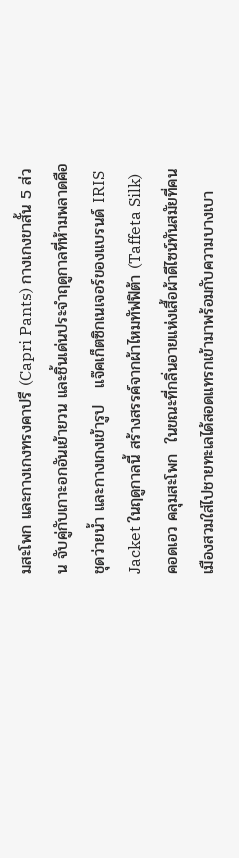มสะโพก และกางเกงทรงคาปรี (Capri Pants) กางเกงขาสั้น 5 ส่วน จับคู่กับเกาะอกอันเย้ายวน และชิ้นเด่นประจำฤดูกาลที่ห้ามพลาดคือชุดว่ายน้ำ และกางเกงเข้ารูป   แจ๊คเก็ตซิกเนเจอร์ของแบรนด์ IRIS Jacket ในฤดูกาลนี้ สร้างสรรค์จากผ้าไหมทัฟฟิต้า (Taffeta Silk)
คอดเอว คลุมสะโพก  ในขณะที่กลิ่นอายแห่งเสื้อผ้าดีไซน์ทันสมัยที่คนเมืองสวมใส่ไปชายทะเลได้สอดแทรกเข้ามาพร้อมกับความบางเบา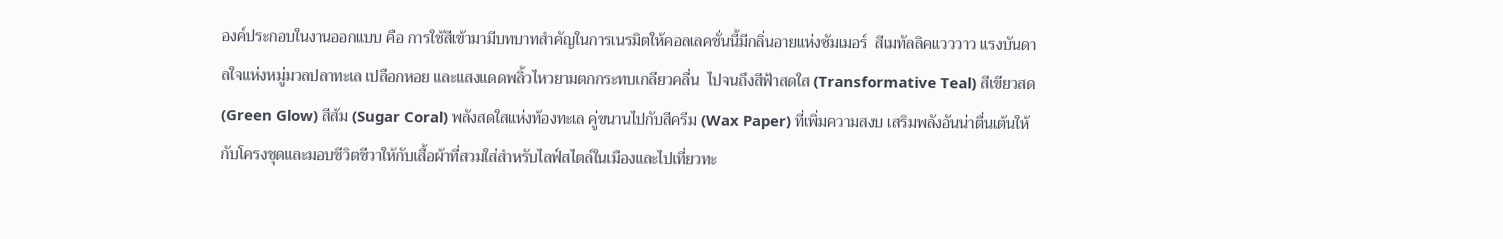องค์ประกอบในงานออกแบบ คือ การใช้สีเข้ามามีบทบาทสำคัญในการเนรมิตให้คอลเลคชั่นนี้มีกลิ่นอายแห่งซัมเมอร์  สีเมทัลลิคแวววาว แรงบันดาลใจแห่งหมู่มวลปลาทะเล เปลือกหอย และแสงแดดพลิ้วไหวยามตกกระทบเกลียวคลื่น  ไปจนถึงสีฟ้าสดใส (Transformative Teal) สีเขียวสด (Green Glow) สีส้ม (Sugar Coral) พลังสดใสแห่งท้องทะเล คู่ขนานไปกับสีครีม (Wax Paper) ที่เพิ่มความสงบ เสริมพลังอันน่าตื่นเต้นให้กับโครงชุดและมอบชีวิตชีวาให้กับเสื้อผ้าที่สวมใส่สำหรับไลฟ์สไตล์ในเมืองและไปเที่ยวทะ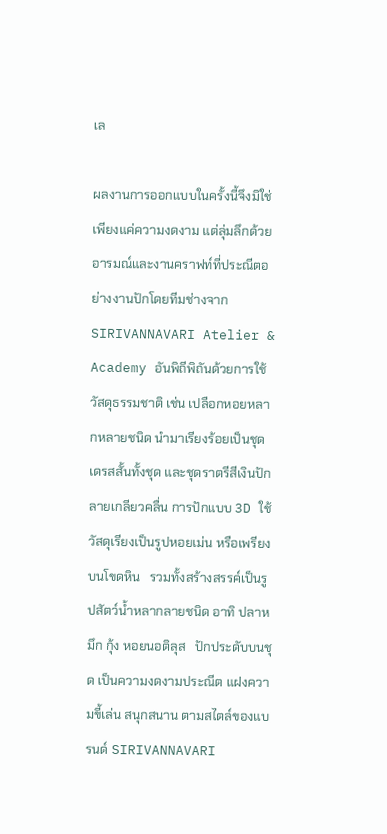เล

ผลงานการออกแบบในครั้งนี้จึงมิใช่เพียงแค่ความงดงาม แต่ลุ่มลึกด้วยอารมณ์และงานคราฟท์ที่ประณีตอย่างงานปักโดยทีมช่างจาก SIRIVANNAVARI Atelier & Academy อันพิถีพิถันด้วยการใช้วัสดุธรรมชาติ เช่น เปลือกหอยหลากหลายชนิด นำมาเรียงร้อยเป็นชุดเดรสสั้นทั้งชุด และชุดราตรีสีเงินปักลายเกลียวคลื่น การปักแบบ 3D ใช้วัสดุเรียงเป็นรูปหอยเม่น หรือเพรียงบนโขดหิน   รวมทั้งสร้างสรรค์เป็นรูปสัตว์น้ำหลากลายชนิด อาทิ ปลาหมึก กุ้ง หอยนอติลุส   ปักประดับบนชุด เป็นความงดงามประณีต แฝงความขี้เล่น สนุกสนาน ตามสไตล์ของแบรนด์ SIRIVANNAVARI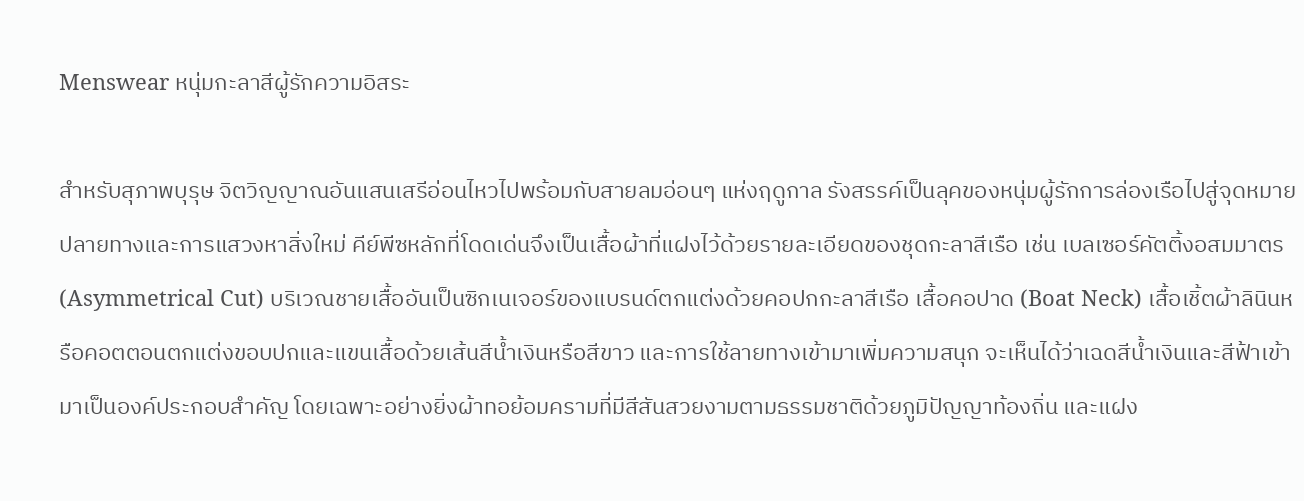Menswear หนุ่มกะลาสีผู้รักความอิสระ

สำหรับสุภาพบุรุษ จิตวิญญาณอันแสนเสรีอ่อนไหวไปพร้อมกับสายลมอ่อนๆ แห่งฤดูกาล รังสรรค์เป็นลุคของหนุ่มผู้รักการล่องเรือไปสู่จุดหมายปลายทางและการแสวงหาสิ่งใหม่ คีย์พีซหลักที่โดดเด่นจึงเป็นเสื้อผ้าที่แฝงไว้ด้วยรายละเอียดของชุดกะลาสีเรือ เช่น เบลเซอร์คัตติ้งอสมมาตร (Asymmetrical Cut) บริเวณชายเสื้ออันเป็นซิกเนเจอร์ของแบรนด์ตกแต่งด้วยคอปกกะลาสีเรือ เสื้อคอปาด (Boat Neck) เสื้อเชิ้ตผ้าลินินหรือคอตตอนตกแต่งขอบปกและแขนเสื้อด้วยเส้นสีน้ำเงินหรือสีขาว และการใช้ลายทางเข้ามาเพิ่มความสนุก จะเห็นได้ว่าเฉดสีน้ำเงินและสีฟ้าเข้ามาเป็นองค์ประกอบสำคัญ โดยเฉพาะอย่างยิ่งผ้าทอย้อมครามที่มีสีสันสวยงามตามธรรมชาติด้วยภูมิปัญญาท้องถิ่น และแฝง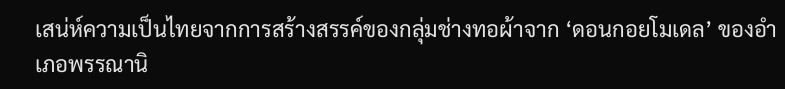เสน่ห์ความเป็นไทยจากการสร้างสรรค์ของกลุ่มช่างทอผ้าจาก ‘ดอนกอยโมเดล’ ของอำเภอพรรณานิ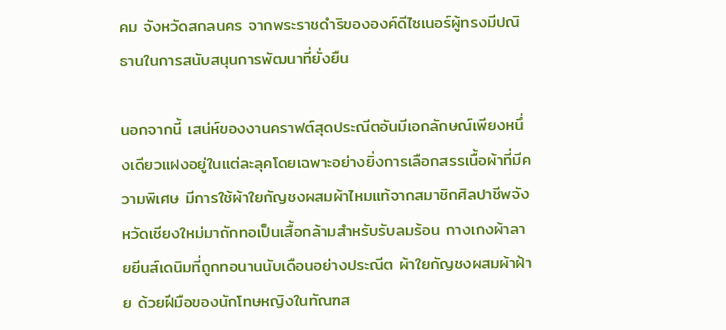คม จังหวัดสกลนคร จากพระราชดำริขององค์ดีไซเนอร์ผู้ทรงมีปณิธานในการสนับสนุนการพัฒนาที่ยั่งยืน

นอกจากนี้ เสน่ห์ของงานคราฟต์สุดประณีตอันมีเอกลักษณ์เพียงหนึ่งเดียวแฝงอยู่ในแต่ละลุคโดยเฉพาะอย่างยิ่งการเลือกสรรเนื้อผ้าที่มีความพิเศษ มีการใช้ผ้าใยกัญชงผสมผ้าไหมแท้จากสมาชิกศิลปาชีพจังหวัดเชียงใหม่มาถักทอเป็นเสื้อกล้ามสำหรับรับลมร้อน กางเกงผ้าลายยีนส์เดนิมที่ถูกทอนานนับเดือนอย่างประณีต ผ้าใยกัญชงผสมผ้าฝ้าย ด้วยฝีมือของนักโทษหญิงในทัณฑส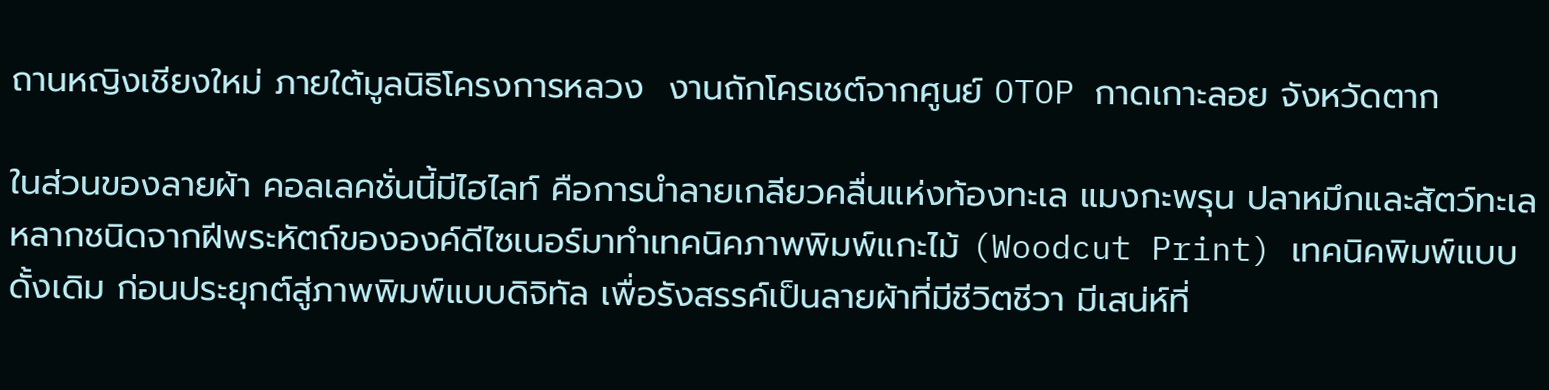ถานหญิงเชียงใหม่ ภายใต้มูลนิธิโครงการหลวง  งานถักโครเชต์จากศูนย์ OTOP กาดเกาะลอย จังหวัดตาก

ในส่วนของลายผ้า คอลเลคชั่นนี้มีไฮไลท์ คือการนำลายเกลียวคลื่นแห่งท้องทะเล แมงกะพรุน ปลาหมึกและสัตว์ทะเลหลากชนิดจากฝีพระหัตถ์ขององค์ดีไซเนอร์มาทำเทคนิคภาพพิมพ์แกะไม้ (Woodcut Print) เทคนิคพิมพ์แบบดั้งเดิม ก่อนประยุกต์สู่ภาพพิมพ์แบบดิจิทัล เพื่อรังสรรค์เป็นลายผ้าที่มีชีวิตชีวา มีเสน่ห์ที่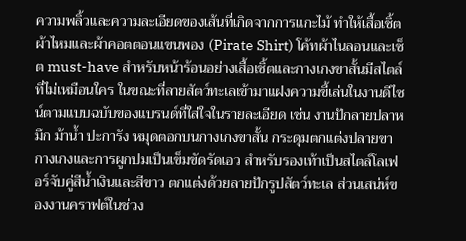ความพลิ้วและความละเอียดของเส้นที่เกิดจากการแกะไม้ ทำให้เสื้อเชิ้ตผ้าไหมและผ้าคอตตอนแขนพอง (Pirate Shirt) โค้ทผ้าไนลอนและเซ็ต must-have สำหรับหน้าร้อนอย่างเสื้อเชิ้ตและกางเกงขาสั้นมีสไตล์ที่ไม่เหมือนใคร ในขณะที่ลายสัตว์ทะเลเข้ามาแฝงความขี้เล่นในงานดีไซน์ตามแบบฉบับของแบรนด์ที่ใส่ใจในรายละเอียด เช่น งานปักลายปลาหมึก ม้าน้ำ ปะการัง หมุดตอกบนกางเกงขาสั้น กระดุมตกแต่งปลายขากางเกงและการผูกปมเป็นเข็มขัดรัดเอว สำหรับรองเท้าเป็นสไตล์โลเฟอร์จับคู่สีน้ำเงินและสีขาว ตกแต่งด้วยลายปักรูปสัตว์ทะเล ส่วนเสน่ห์ของงานคราฟต์ในช่วง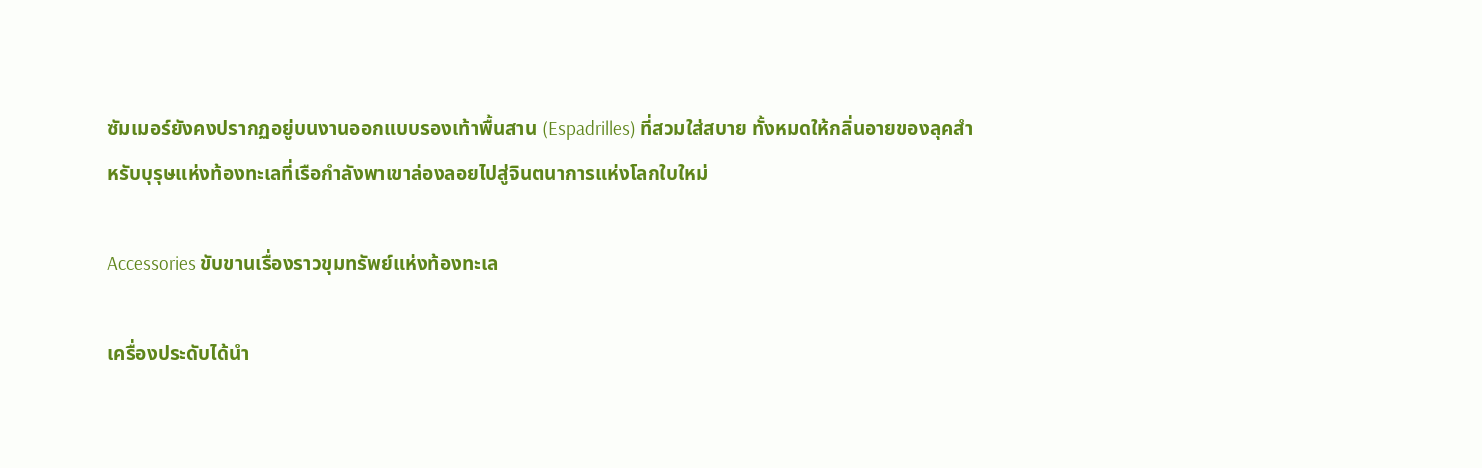ซัมเมอร์ยังคงปรากฏอยู่บนงานออกแบบรองเท้าพื้นสาน (Espadrilles) ที่สวมใส่สบาย ทั้งหมดให้กลิ่นอายของลุคสำหรับบุรุษแห่งท้องทะเลที่เรือกำลังพาเขาล่องลอยไปสู่จินตนาการแห่งโลกใบใหม่

Accessories ขับขานเรื่องราวขุมทรัพย์แห่งท้องทะเล

เครื่องประดับได้นำ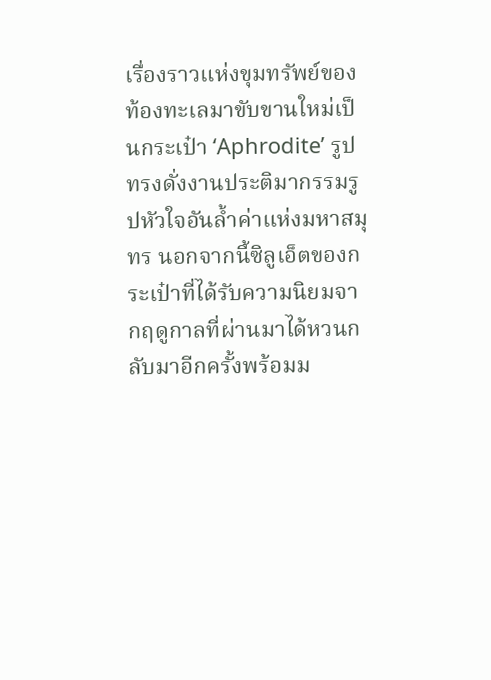เรื่องราวแห่งขุมทรัพย์ของท้องทะเลมาขับขานใหม่เป็นกระเป๋า ‘Aphrodite’ รูปทรงดั่งงานประติมากรรมรูปหัวใจอันล้ำค่าแห่งมหาสมุทร นอกจากนี้ซิลูเอ็ตของกระเป๋าที่ได้รับความนิยมจากฤดูกาลที่ผ่านมาได้หวนกลับมาอีกครั้งพร้อมม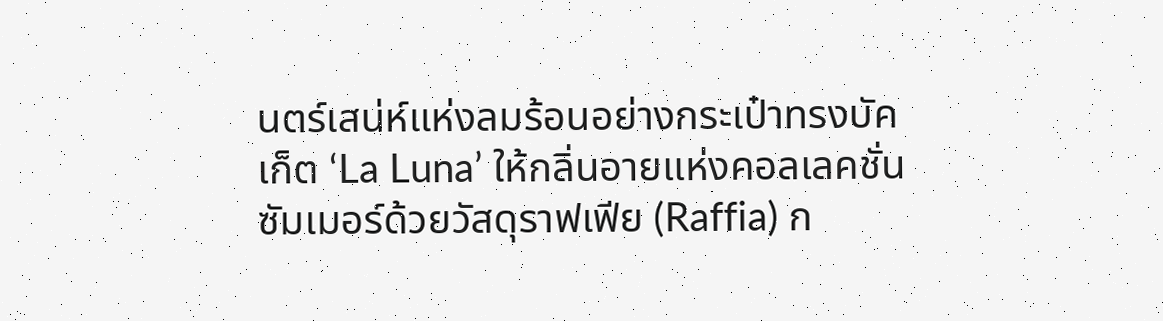นตร์เสน่ห์แห่งลมร้อนอย่างกระเป๋าทรงบัคเก็ต ‘La Luna’ ให้กลิ่นอายแห่งคอลเลคชั่นซัมเมอร์ด้วยวัสดุราฟเฟีย (Raffia) ก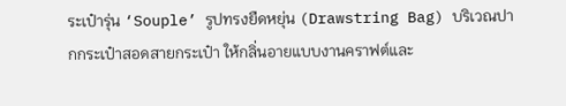ระเป๋ารุ่น ‘Souple’ รูปทรงยืดหยุ่น (Drawstring Bag) บริเวณปากกระเป๋าสอดสายกระเป๋า ให้กลิ่นอายแบบงานคราฟต์และ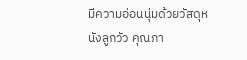มีความอ่อนนุ่มด้วยวัสดุหนังลูกวัว คุณภา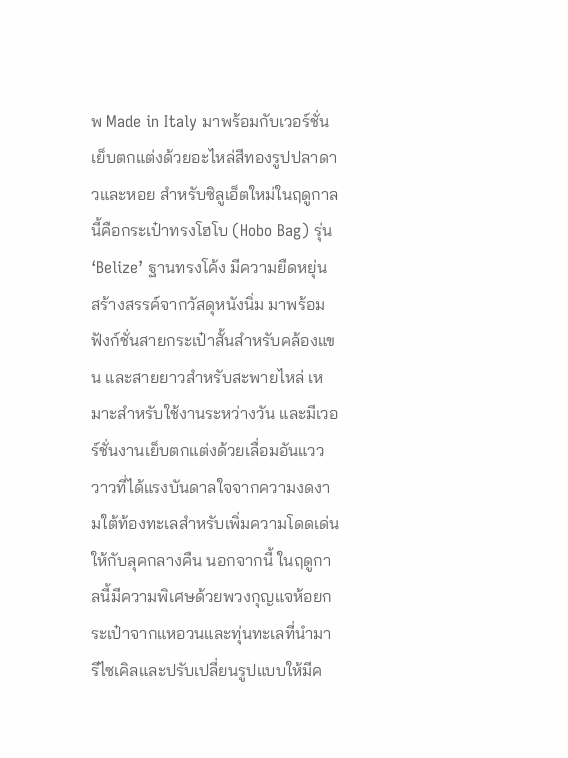พ Made in Italy มาพร้อมกับเวอร์ชั่นเย็บตกแต่งด้วยอะไหล่สีทองรูปปลาดาวและหอย สำหรับซิลูเอ็ตใหม่ในฤดูกาลนี้คือกระเป๋าทรงโฮโบ (Hobo Bag) รุ่น ‘Belize’ ฐานทรงโค้ง มีความยืดหยุ่น สร้างสรรค์จากวัสดุหนังนิ่ม มาพร้อมฟังก์ชั่นสายกระเป๋าสั้นสำหรับคล้องแขน และสายยาวสำหรับสะพายไหล่ เหมาะสำหรับใช้งานระหว่างวัน และมีเวอร์ชั่นงานเย็บตกแต่งด้วยเลื่อมอันแวววาวที่ได้แรงบันดาลใจจากความงดงามใต้ท้องทะเลสำหรับเพิ่มความโดดเด่นให้กับลุคกลางคืน นอกจากนี้ ในฤดูกาลนี้มีความพิเศษด้วยพวงกุญแจห้อยกระเป๋าจากแหอวนและทุ่นทะเลที่นำมารีไซเคิลและปรับเปลี่ยนรูปแบบให้มีค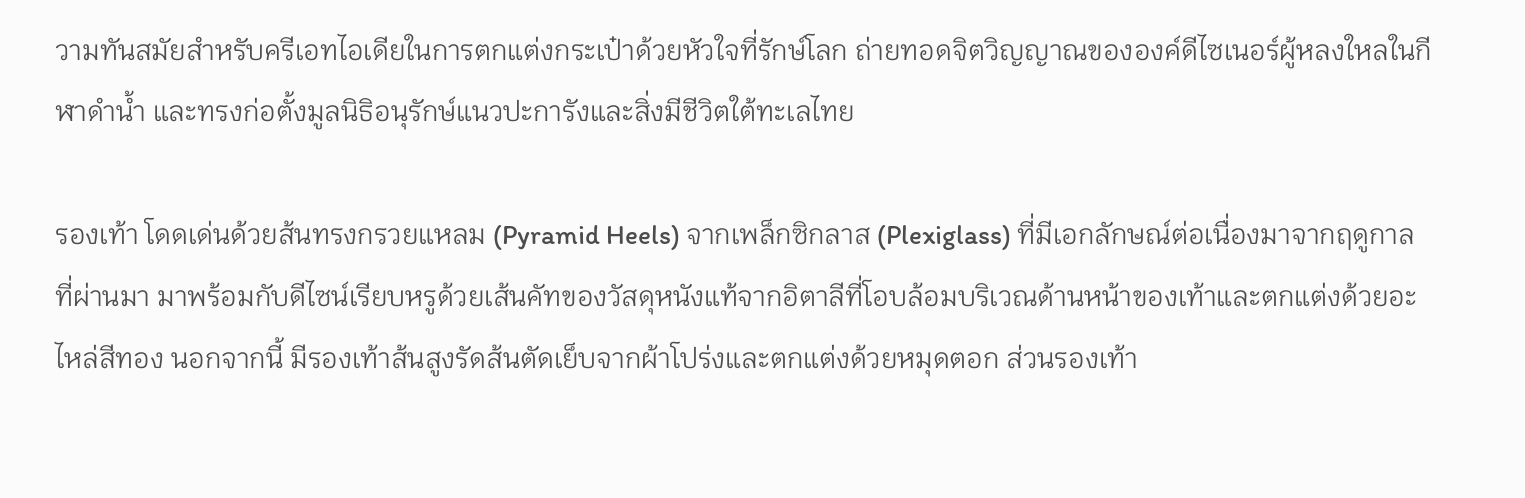วามทันสมัยสำหรับครีเอทไอเดียในการตกแต่งกระเป๋าด้วยหัวใจที่รักษ์โลก ถ่ายทอดจิตวิญญาณขององค์ดีไซเนอร์ผู้หลงใหลในกีฬาดำน้ำ และทรงก่อตั้งมูลนิธิอนุรักษ์แนวปะการังและสิ่งมีชีวิตใต้ทะเลไทย

รองเท้า โดดเด่นด้วยส้นทรงกรวยแหลม (Pyramid Heels) จากเพล็กซิกลาส (Plexiglass) ที่มีเอกลักษณ์ต่อเนื่องมาจากฤดูกาลที่ผ่านมา มาพร้อมกับดีไซน์เรียบหรูด้วยเส้นคัทของวัสดุหนังแท้จากอิตาลีที่โอบล้อมบริเวณด้านหน้าของเท้าและตกแต่งด้วยอะไหล่สีทอง นอกจากนี้ มีรองเท้าส้นสูงรัดส้นตัดเย็บจากผ้าโปร่งและตกแต่งด้วยหมุดตอก ส่วนรองเท้า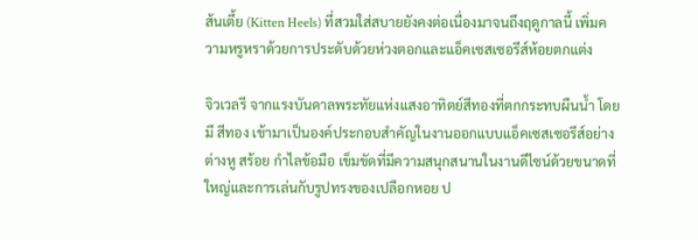ส้นเตี้ย (Kitten Heels) ที่สวมใส่สบายยังคงต่อเนื่องมาจนถึงฤดูกาลนี้ เพิ่มความหรูหราด้วยการประดับด้วยห่วงตอกและแอ็คเซสเซอรีส์ห้อยตกแต่ง

จิวเวลรี จากแรงบันดาลพระทัยแห่งแสงอาทิตย์สีทองที่ตกกระทบผืนน้ำ โดยมี สีทอง เข้ามาเป็นองค์ประกอบสำคัญในงานออกแบบแอ็คเซสเซอรีส์อย่างต่างหู สร้อย กำไลข้อมือ เข็มขัดที่มีความสนุกสนานในงานดีไซน์ด้วยขนาดที่ใหญ่และการเล่นกับรูปทรงของเปลือกหอย ป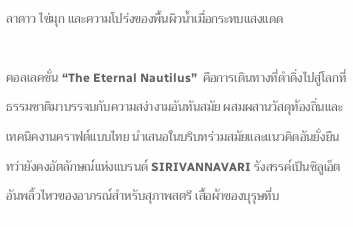ลาดาว ไข่มุก และความโปร่งของพื้นผิวน้ำเมื่อกระทบแสงแดด

คอลเลคชั่น “The Eternal Nautilus”  คือการเดินทางที่ดำดิ่งไปสู่โลกที่ธรรมชาติมาบรรจบกับความสง่างามอันทันสมัย ผสมผสานวัสดุท้องถิ่นและเทคนิคงานคราฟต์แบบไทย นำเสนอในบริบทร่วมสมัยและแนวคิดอันยั่งยืน ทว่ายังคงอัตลักษณ์แห่งแบรนด์ SIRIVANNAVARI รังสรรค์เป็นซิลูเอ็ตอันพลิ้วไหวของอาภรณ์สำหรับสุภาพสตรี เสื้อผ้าของบุรุษที่บ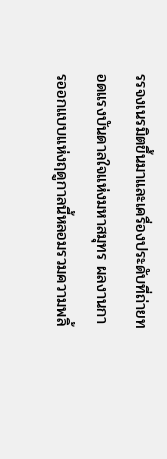รรจงเนรมิตขึ้นมาและเครื่องประดับที่ถ่ายทอดแรงบันดาลใจแห่งมหาสมุทร ผลงานการออกแบบแห่งฤดูกาลนี้หลอมรวมความพลิ้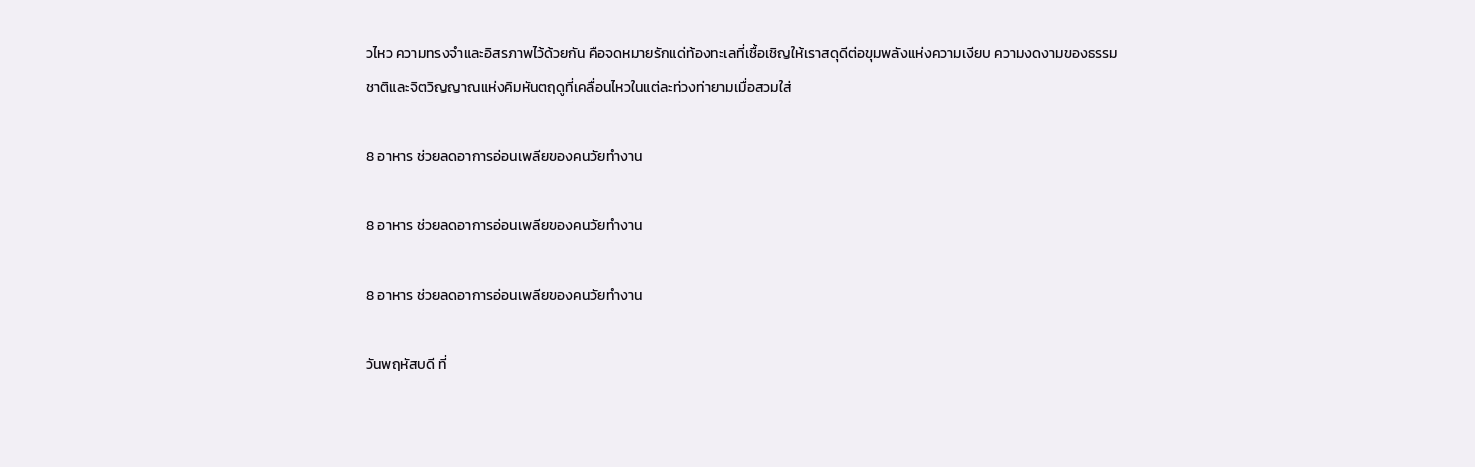วไหว ความทรงจำและอิสรภาพไว้ด้วยกัน คือจดหมายรักแด่ท้องทะเลที่เชื้อเชิญให้เราสดุดีต่อขุมพลังแห่งความเงียบ ความงดงามของธรรมชาติและจิตวิญญาณแห่งคิมหันตฤดูที่เคลื่อนไหวในแต่ละท่วงท่ายามเมื่อสวมใส่

8 อาหาร ช่วยลดอาการอ่อนเพลียของคนวัยทำงาน

8 อาหาร ช่วยลดอาการอ่อนเพลียของคนวัยทำงาน

8 อาหาร ช่วยลดอาการอ่อนเพลียของคนวัยทำงาน

วันพฤหัสบดี ที่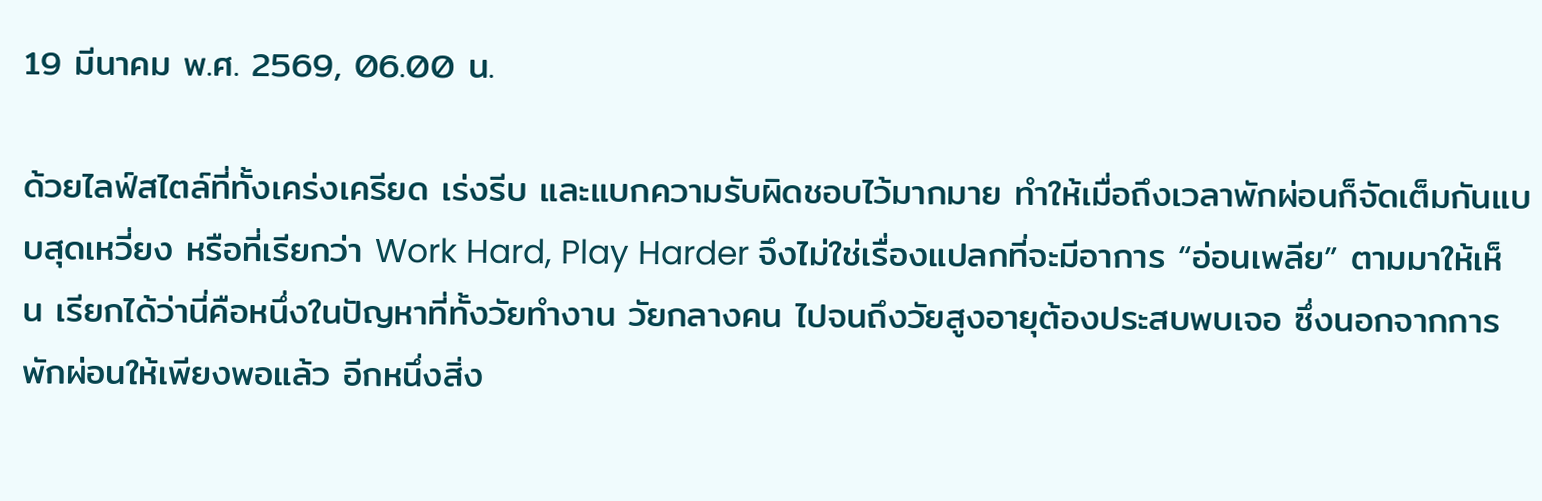19 มีนาคม พ.ศ. 2569, 06.00 น.

ด้วยไลฟ์สไตล์ที่ทั้งเคร่งเครียด เร่งรีบ และแบกความรับผิดชอบไว้มากมาย ทำให้เมื่อถึงเวลาพักผ่อนก็จัดเต็มกันแบบสุดเหวี่ยง หรือที่เรียกว่า Work Hard, Play Harder จึงไม่ใช่เรื่องแปลกที่จะมีอาการ “อ่อนเพลีย” ตามมาให้เห็น เรียกได้ว่านี่คือหนึ่งในปัญหาที่ทั้งวัยทำงาน วัยกลางคน ไปจนถึงวัยสูงอายุต้องประสบพบเจอ ซึ่งนอกจากการพักผ่อนให้เพียงพอแล้ว อีกหนึ่งสิ่ง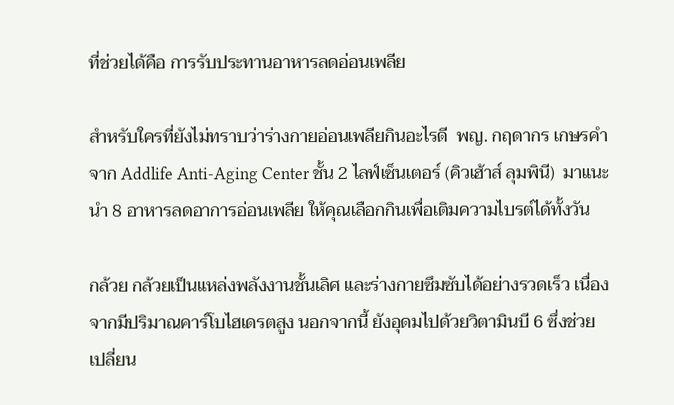ที่ช่วยได้คือ การรับประทานอาหารลดอ่อนเพลีย

สำหรับใครที่ยังไม่ทราบว่าร่างกายอ่อนเพลียกินอะไรดี  พญ. กฤดากร เกษรคำ จาก Addlife Anti-Aging Center ชั้น 2 ไลฟ์เซ็นเตอร์ (คิวเฮ้าส์ ลุมพินี)  มาแนะนำ 8 อาหารลดอาการอ่อนเพลีย ให้คุณเลือกกินเพื่อเติมความไบรต์ได้ทั้งวัน

กล้วย กล้วยเป็นแหล่งพลังงานชั้นเลิศ และร่างกายซึมซับได้อย่างรวดเร็ว เนื่องจากมีปริมาณคาร์โบไฮเดรตสูง นอกจากนี้ ยังอุดมไปด้วยวิตามินบี 6 ซึ่งช่วยเปลี่ยน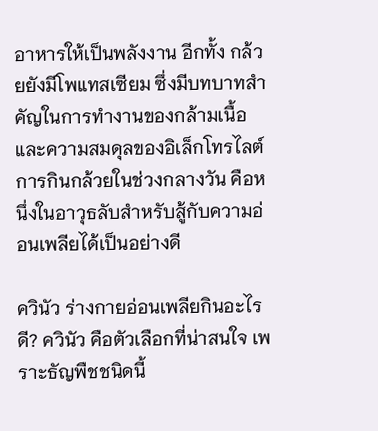อาหารให้เป็นพลังงาน อีกทั้ง กล้วยยังมีโพแทสเซียม ซึ่งมีบทบาทสำคัญในการทำงานของกล้ามเนื้อและความสมดุลของอิเล็กโทรไลต์ การกินกล้วยในช่วงกลางวัน คือหนึ่งในอาวุธลับสำหรับสู้กับความอ่อนเพลียได้เป็นอย่างดี

ควินัว ร่างกายอ่อนเพลียกินอะไรดี? ควินัว คือตัวเลือกที่น่าสนใจ เพราะธัญพืชชนิดนี้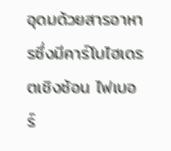อุดมด้วยสารอาหารซึ่งมีคาร์โบไฮเดรตเชิงซ้อน ไฟเบอร์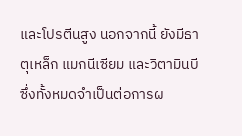และโปรตีนสูง นอกจากนี้ ยังมีธาตุเหล็ก แมกนีเซียม และวิตามินบี ซึ่งทั้งหมดจำเป็นต่อการผ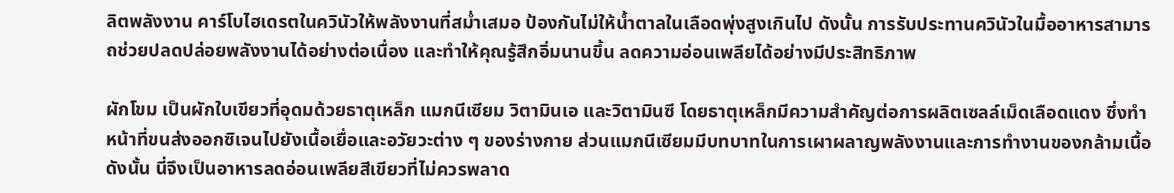ลิตพลังงาน คาร์โบไฮเดรตในควินัวให้พลังงานที่สม่ำเสมอ ป้องกันไม่ให้น้ำตาลในเลือดพุ่งสูงเกินไป ดังนั้น การรับประทานควินัวในมื้ออาหารสามารถช่วยปลดปล่อยพลังงานได้อย่างต่อเนื่อง และทำให้คุณรู้สึกอิ่มนานขึ้น ลดความอ่อนเพลียได้อย่างมีประสิทธิภาพ

ผักโขม เป็นผักใบเขียวที่อุดมด้วยธาตุเหล็ก แมกนีเซียม วิตามินเอ และวิตามินซี โดยธาตุเหล็กมีความสำคัญต่อการผลิตเซลล์เม็ดเลือดแดง ซึ่งทำหน้าที่ขนส่งออกซิเจนไปยังเนื้อเยื่อและอวัยวะต่าง ๆ ของร่างกาย ส่วนแมกนีเซียมมีบทบาทในการเผาผลาญพลังงานและการทำงานของกล้ามเนื้อ ดังนั้น นี่จึงเป็นอาหารลดอ่อนเพลียสีเขียวที่ไม่ควรพลาด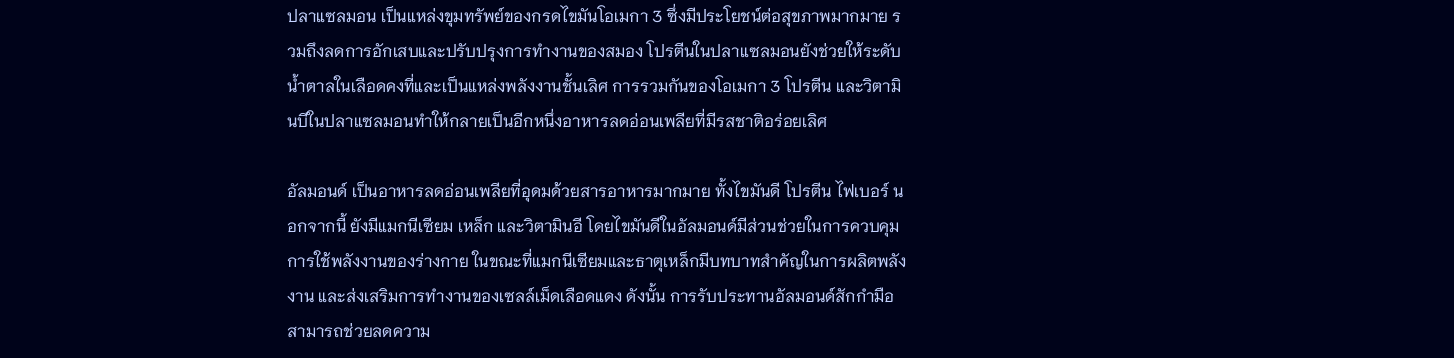ปลาแซลมอน เป็นแหล่งขุมทรัพย์ของกรดไขมันโอเมกา 3 ซึ่งมีประโยชน์ต่อสุขภาพมากมาย รวมถึงลดการอักเสบและปรับปรุงการทำงานของสมอง โปรตีนในปลาแซลมอนยังช่วยให้ระดับน้ำตาลในเลือดคงที่และเป็นแหล่งพลังงานชั้นเลิศ การรวมกันของโอเมกา 3 โปรตีน และวิตามินบีในปลาแซลมอนทำให้กลายเป็นอีกหนึ่งอาหารลดอ่อนเพลียที่มีรสชาติอร่อยเลิศ

อัลมอนด์ เป็นอาหารลดอ่อนเพลียที่อุดมด้วยสารอาหารมากมาย ทั้งไขมันดี โปรตีน ไฟเบอร์ นอกจากนี้ ยังมีแมกนีเซียม เหล็ก และวิตามินอี โดยไขมันดีในอัลมอนด์มีส่วนช่วยในการควบคุมการใช้พลังงานของร่างกาย ในขณะที่แมกนีเซียมและธาตุเหล็กมีบทบาทสำคัญในการผลิตพลังงาน และส่งเสริมการทำงานของเซลล์เม็ดเลือดแดง ดังนั้น การรับประทานอัลมอนด์สักกำมือสามารถช่วยลดความ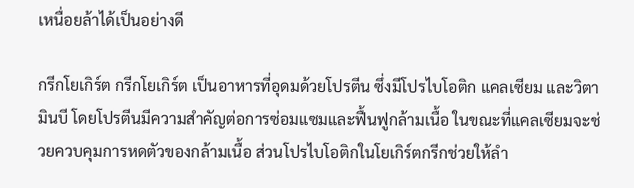เหนื่อยล้าได้เป็นอย่างดี

กรีกโยเกิร์ต กรีกโยเกิร์ต เป็นอาหารที่อุดมด้วยโปรตีน ซึ่งมีโปรไบโอติก แคลเซียม และวิตามินบี โดยโปรตีนมีความสำคัญต่อการซ่อมแซมและฟื้นฟูกล้ามเนื้อ ในขณะที่แคลเซียมจะช่วยควบคุมการหดตัวของกล้ามเนื้อ ส่วนโปรไบโอติกในโยเกิร์ตกรีกช่วยให้ลำ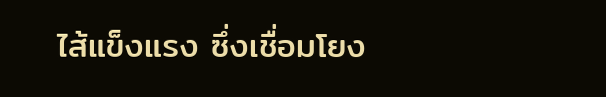ไส้แข็งแรง ซึ่งเชื่อมโยง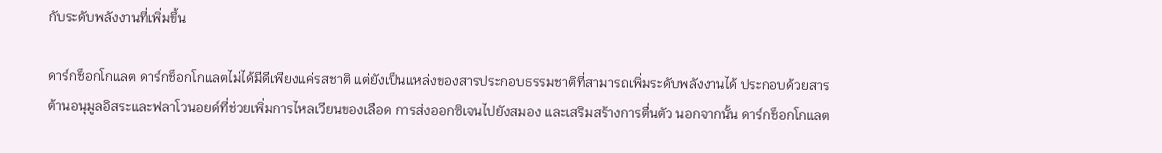กับระดับพลังงานที่เพิ่มขึ้น

ดาร์กช็อกโกแลต ดาร์กช็อกโกแลตไม่ได้มีดีเพียงแค่รสชาติ แต่ยังเป็นแหล่งของสารประกอบธรรมชาติที่สามารถเพิ่มระดับพลังงานได้ ประกอบด้วยสารต้านอนุมูลอิสระและฟลาโวนอยด์ที่ช่วยเพิ่มการไหลเวียนของเลือด การส่งออกซิเจนไปยังสมอง และเสริมสร้างการตื่นตัว นอกจากนั้น ดาร์กช็อกโกแลต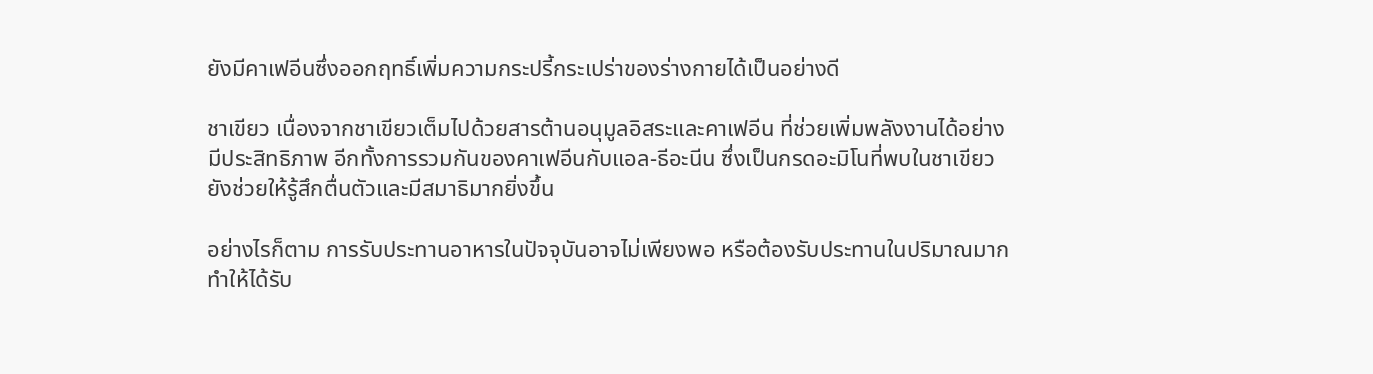ยังมีคาเฟอีนซึ่งออกฤทธิ์เพิ่มความกระปรี้กระเปร่าของร่างกายได้เป็นอย่างดี

ชาเขียว เนื่องจากชาเขียวเต็มไปด้วยสารต้านอนุมูลอิสระและคาเฟอีน ที่ช่วยเพิ่มพลังงานได้อย่างมีประสิทธิภาพ อีกทั้งการรวมกันของคาเฟอีนกับแอล-ธีอะนีน ซึ่งเป็นกรดอะมิโนที่พบในชาเขียว ยังช่วยให้รู้สึกตื่นตัวและมีสมาธิมากยิ่งขึ้น

อย่างไรก็ตาม การรับประทานอาหารในปัจจุบันอาจไม่เพียงพอ หรือต้องรับประทานในปริมาณมาก ทำให้ได้รับ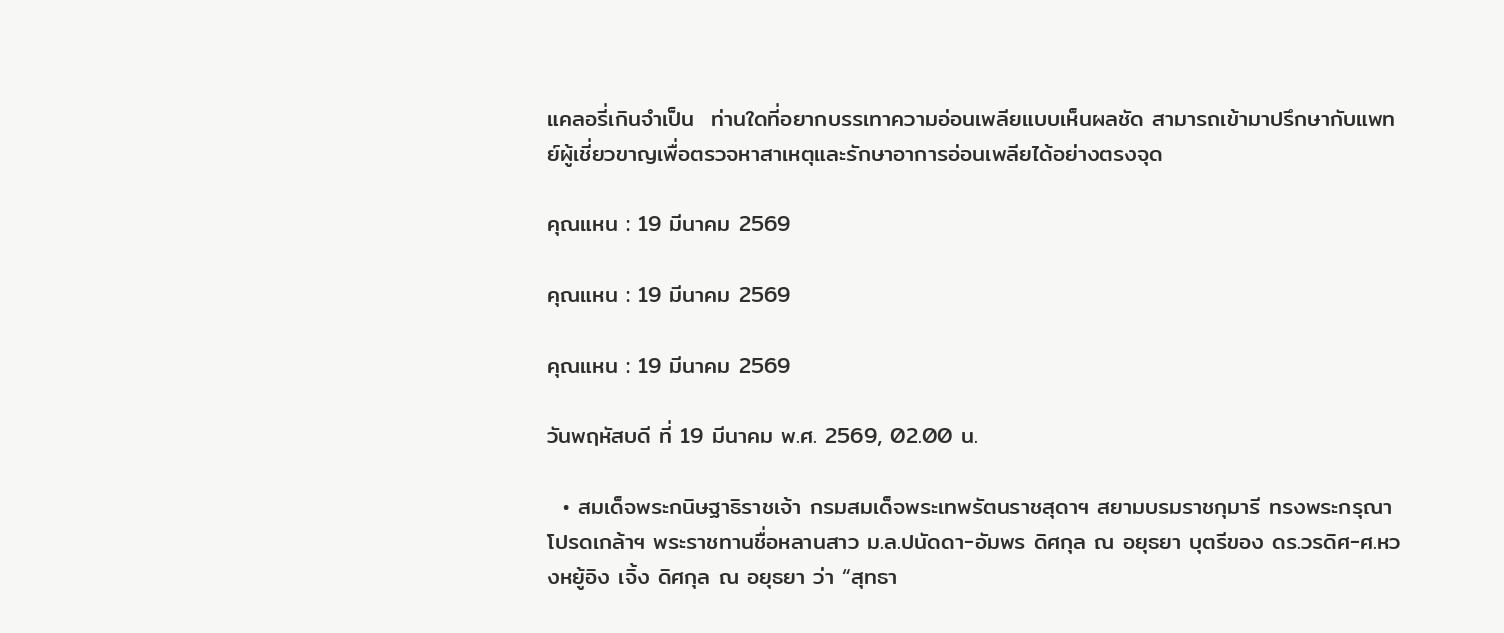แคลอรี่เกินจำเป็น  ท่านใดที่อยากบรรเทาความอ่อนเพลียแบบเห็นผลชัด สามารถเข้ามาปรึกษากับแพทย์ผู้เชี่ยวขาญเพื่อตรวจหาสาเหตุและรักษาอาการอ่อนเพลียได้อย่างตรงจุด

คุณแหน : 19 มีนาคม 2569

คุณแหน : 19 มีนาคม 2569

คุณแหน : 19 มีนาคม 2569

วันพฤหัสบดี ที่ 19 มีนาคม พ.ศ. 2569, 02.00 น.

  • สมเด็จพระกนิษฐาธิราชเจ้า กรมสมเด็จพระเทพรัตนราชสุดาฯ สยามบรมราชกุมารี ทรงพระกรุณาโปรดเกล้าฯ พระราชทานชื่อหลานสาว ม.ล.ปนัดดา-อัมพร ดิศกุล ณ อยุธยา บุตรีของ ดร.วรดิศ-ศ.หวงหยู้อิง เจิ้ง ดิศกุล ณ อยุธยา ว่า “สุทธา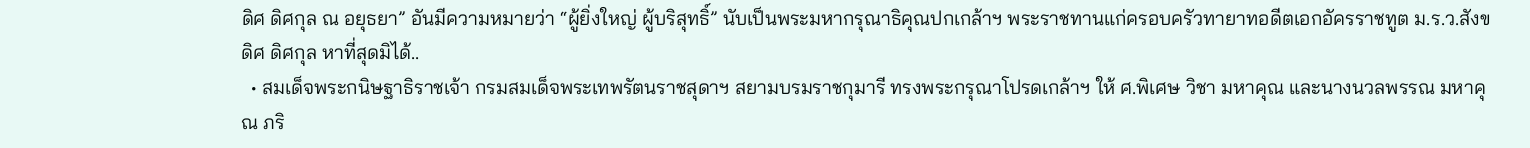ดิศ ดิศกุล ณ อยุธยา” อันมีความหมายว่า “ผู้ยิ่งใหญ่ ผู้บริสุทธิ์” นับเป็นพระมหากรุณาธิคุณปกเกล้าฯ พระราชทานแก่ครอบครัวทายาทอดีตเอกอัครราชทูต ม.ร.ว.สังขดิศ ดิศกุล หาที่สุดมิได้..
  • สมเด็จพระกนิษฐาธิราชเจ้า กรมสมเด็จพระเทพรัตนราชสุดาฯ สยามบรมราชกุมารี ทรงพระกรุณาโปรดเกล้าฯ ให้ ศ.พิเศษ วิชา มหาคุณ และนางนวลพรรณ มหาคุณ ภริ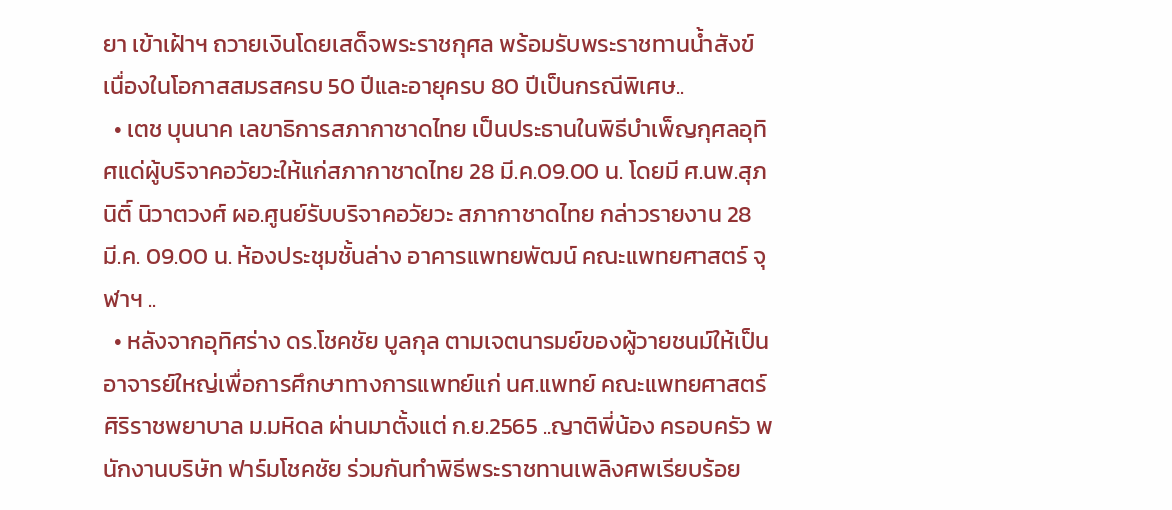ยา เข้าเฝ้าฯ ถวายเงินโดยเสด็จพระราชกุศล พร้อมรับพระราชทานน้ำสังข์ เนื่องในโอกาสสมรสครบ 50 ปีและอายุครบ 80 ปีเป็นกรณีพิเศษ..
  • เตช บุนนาค เลขาธิการสภากาชาดไทย เป็นประธานในพิธีบำเพ็ญกุศลอุทิศแด่ผู้บริจาคอวัยวะให้แก่สภากาชาดไทย 28 มี.ค.09.00 น. โดยมี ศ.นพ.สุภนิติ์ นิวาตวงศ์ ผอ.ศูนย์รับบริจาคอวัยวะ สภากาชาดไทย กล่าวรายงาน 28 มี.ค. 09.00 น. ห้องประชุมชั้นล่าง อาคารแพทยพัฒน์ คณะแพทยศาสตร์ จุฬาฯ ..
  • หลังจากอุทิศร่าง ดร.โชคชัย บูลกุล ตามเจตนารมย์ของผู้วายชนม์ให้เป็นอาจารย์ใหญ่เพื่อการศึกษาทางการแพทย์แก่ นศ.แพทย์ คณะแพทยศาสตร์ศิริราชพยาบาล ม.มหิดล ผ่านมาตั้งแต่ ก.ย.2565 ..ญาติพี่น้อง ครอบครัว พนักงานบริษัท ฟาร์มโชคชัย ร่วมกันทำพิธีพระราชทานเพลิงศพเรียบร้อย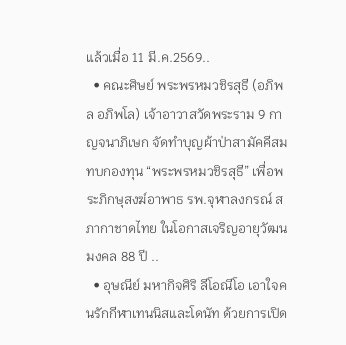แล้วเมื่อ 11 มี.ค.2569..
  • คณะศิษย์ พระพรหมวชิรสุธี (อภิพล อภิพโล) เจ้าอาวาสวัดพระราม 9 กาญจนาภิเษก จัดทำบุญผ้าป่าสามัคคีสมทบกองทุน “พระพรหมวชิรสุธี” เพื่อพระภิกษุสงฆ์อาพาธ รพ.จุฬาลงกรณ์ สภากาชาดไทย ในโอกาสเจริญอายุวัฒนมงคล 88 ปี ..
  • อุษณีย์ มหากิจศิริ ลีโอณีโอ เอาใจคนรักกีฬาเทนนิสและโดนัท ด้วยการเปิด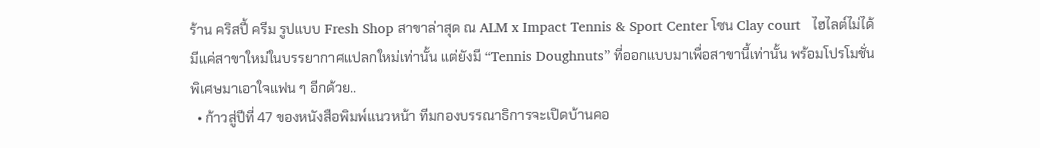ร้าน คริสปี้ ครีม รูปแบบ Fresh Shop สาขาล่าสุด ณ ALM x Impact Tennis & Sport Center โซน Clay court   ไฮไลต์ไม่ได้มีแค่สาขาใหม่ในบรรยากาศแปลกใหม่เท่านั้น แต่ยังมี “Tennis Doughnuts” ที่ออกแบบมาเพื่อสาขานี้เท่านั้น พร้อมโปรโมชั่นพิเศษมาเอาใจแฟน ๆ อีกด้วย..
  • ก้าวสู่ปีที่ 47 ของหนังสือพิมพ์แนวหน้า ทีมกองบรรณาธิการจะเปิดบ้านคอ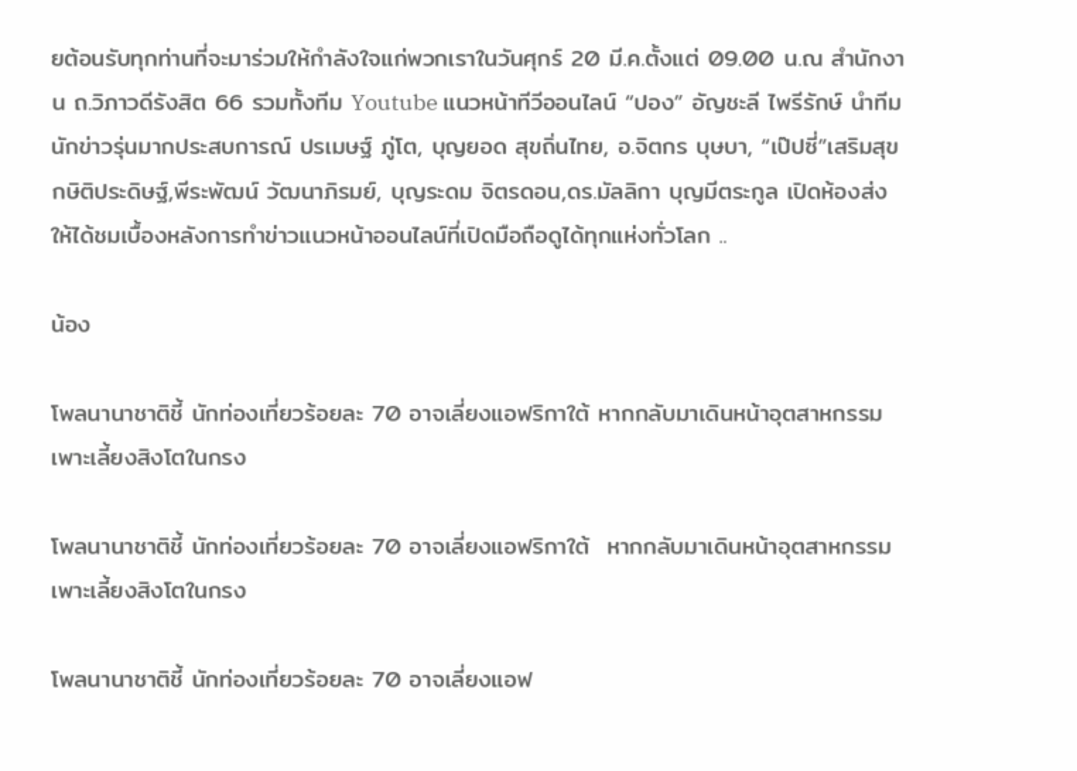ยต้อนรับทุกท่านที่จะมาร่วมให้กำลังใจแก่พวกเราในวันศุกร์ 20 มี.ค.ตั้งแต่ 09.00 น.ณ สำนักงาน ถ.วิภาวดีรังสิต 66 รวมทั้งทีม Youtube แนวหน้าทีวีออนไลน์ “ปอง” อัญชะลี ไพรีรักษ์ นำทีมนักข่าวรุ่นมากประสบการณ์ ปรเมษฐ์ ภู่โต, บุญยอด สุขถิ่นไทย, อ.จิตกร บุษบา, “เป๊ปซี่”เสริมสุข กษิติประดิษฐ์,พีระพัฒน์ วัฒนาภิรมย์, บุญระดม จิตรดอน,ดร.มัลลิกา บุญมีตระกูล เปิดห้องส่งให้ได้ชมเบื้องหลังการทำข่าวแนวหน้าออนไลน์ที่เปิดมือถือดูได้ทุกแห่งทั่วโลก ..

น้อง

โพลนานาชาติชี้ นักท่องเที่ยวร้อยละ 70 อาจเลี่ยงแอฟริกาใต้ หากกลับมาเดินหน้าอุตสาหกรรมเพาะเลี้ยงสิงโตในกรง

โพลนานาชาติชี้ นักท่องเที่ยวร้อยละ 70 อาจเลี่ยงแอฟริกาใต้  หากกลับมาเดินหน้าอุตสาหกรรมเพาะเลี้ยงสิงโตในกรง

โพลนานาชาติชี้ นักท่องเที่ยวร้อยละ 70 อาจเลี่ยงแอฟ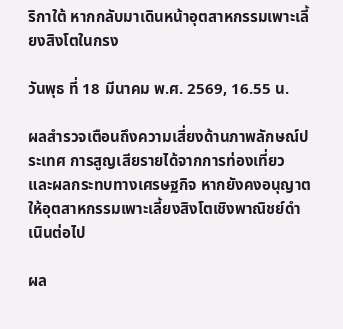ริกาใต้ หากกลับมาเดินหน้าอุตสาหกรรมเพาะเลี้ยงสิงโตในกรง

วันพุธ ที่ 18 มีนาคม พ.ศ. 2569, 16.55 น.

ผลสำรวจเตือนถึงความเสี่ยงด้านภาพลักษณ์ประเทศ การสูญเสียรายได้จากการท่องเที่ยว และผลกระทบทางเศรษฐกิจ หากยังคงอนุญาตให้อุตสาหกรรมเพาะเลี้ยงสิงโตเชิงพาณิชย์ดำเนินต่อไป

ผล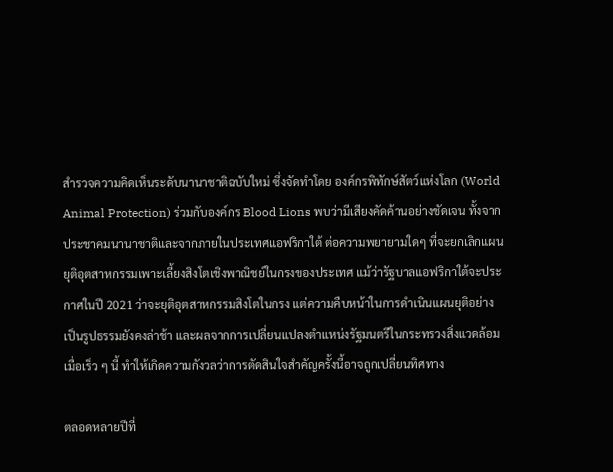สำรวจความคิดเห็นระดับนานาชาติฉบับใหม่ ซึ่งจัดทำโดย องค์กรพิทักษ์สัตว์แห่งโลก (World Animal Protection) ร่วมกับองค์กร Blood Lions พบว่ามีเสียงคัดค้านอย่างชัดเจน ทั้งจากประชาคมนานาชาติและจากภายในประเทศแอฟริกาใต้ ต่อความพยายามใดๆ ที่จะยกเลิกแผนยุติอุตสาหกรรมเพาะเลี้ยงสิงโตเชิงพาณิชย์ในกรงของประเทศ แม้ว่ารัฐบาลแอฟริกาใต้จะประกาศในปี 2021 ว่าจะยุติอุตสาหกรรมสิงโตในกรง แต่ความคืบหน้าในการดำเนินแผนยุติอย่างเป็นรูปธรรมยังคงล่าช้า และผลจากการเปลี่ยนแปลงตำแหน่งรัฐมนตรีในกระทรวงสิ่งแวดล้อมเมื่อเร็ว ๆ นี้ ทำให้เกิดความกังวลว่าการตัดสินใจสำคัญครั้งนี้อาจถูกเปลี่ยนทิศทาง

ตลอดหลายปีที่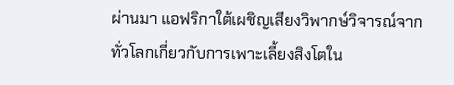ผ่านมา แอฟริกาใต้เผชิญเสียงวิพากษ์วิจารณ์จากทั่วโลกเกี่ยวกับการเพาะเลี้ยงสิงโตใน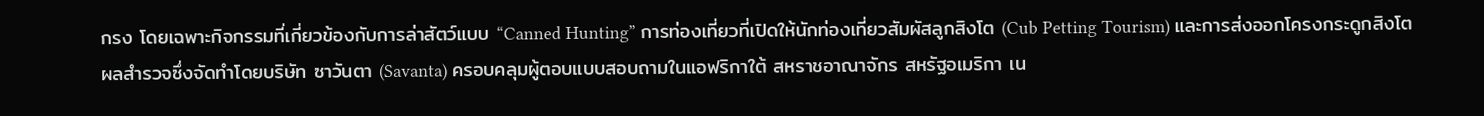กรง โดยเฉพาะกิจกรรมที่เกี่ยวข้องกับการล่าสัตว์แบบ “Canned Hunting” การท่องเที่ยวที่เปิดให้นักท่องเที่ยวสัมผัสลูกสิงโต (Cub Petting Tourism) และการส่งออกโครงกระดูกสิงโต ผลสำรวจซึ่งจัดทำโดยบริษัท ซาวันตา (Savanta) ครอบคลุมผู้ตอบแบบสอบถามในแอฟริกาใต้ สหราชอาณาจักร สหรัฐอเมริกา เน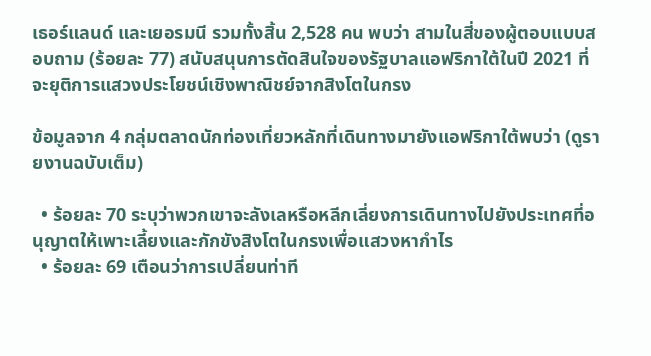เธอร์แลนด์ และเยอรมนี รวมทั้งสิ้น 2,528 คน พบว่า สามในสี่ของผู้ตอบแบบสอบถาม (ร้อยละ 77) สนับสนุนการตัดสินใจของรัฐบาลแอฟริกาใต้ในปี 2021 ที่จะยุติการแสวงประโยชน์เชิงพาณิชย์จากสิงโตในกรง

ข้อมูลจาก 4 กลุ่มตลาดนักท่องเที่ยวหลักที่เดินทางมายังแอฟริกาใต้พบว่า (ดูรายงานฉบับเต็ม)

  • ร้อยละ 70 ระบุว่าพวกเขาจะลังเลหรือหลีกเลี่ยงการเดินทางไปยังประเทศที่อนุญาตให้เพาะเลี้ยงและกักขังสิงโตในกรงเพื่อแสวงหากำไร
  • ร้อยละ 69 เตือนว่าการเปลี่ยนท่าที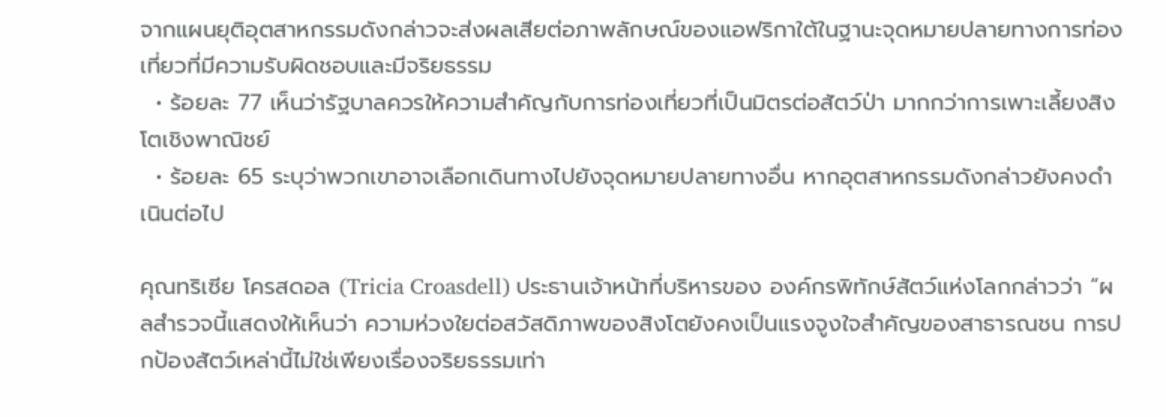จากแผนยุติอุตสาหกรรมดังกล่าวจะส่งผลเสียต่อภาพลักษณ์ของแอฟริกาใต้ในฐานะจุดหมายปลายทางการท่องเที่ยวที่มีความรับผิดชอบและมีจริยธรรม
  • ร้อยละ 77 เห็นว่ารัฐบาลควรให้ความสำคัญกับการท่องเที่ยวที่เป็นมิตรต่อสัตว์ป่า มากกว่าการเพาะเลี้ยงสิงโตเชิงพาณิชย์
  • ร้อยละ 65 ระบุว่าพวกเขาอาจเลือกเดินทางไปยังจุดหมายปลายทางอื่น หากอุตสาหกรรมดังกล่าวยังคงดำเนินต่อไป

คุณทริเซีย โครสดอล (Tricia Croasdell) ประธานเจ้าหน้าที่บริหารของ องค์กรพิทักษ์สัตว์แห่งโลกกล่าวว่า “ผลสำรวจนี้แสดงให้เห็นว่า ความห่วงใยต่อสวัสดิภาพของสิงโตยังคงเป็นแรงจูงใจสำคัญของสาธารณชน การปกป้องสัตว์เหล่านี้ไม่ใช่เพียงเรื่องจริยธรรมเท่า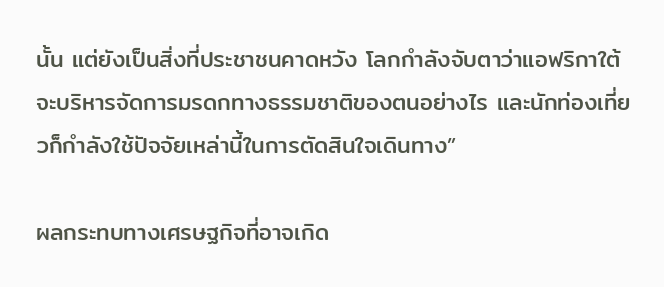นั้น แต่ยังเป็นสิ่งที่ประชาชนคาดหวัง โลกกำลังจับตาว่าแอฟริกาใต้จะบริหารจัดการมรดกทางธรรมชาติของตนอย่างไร และนักท่องเที่ยวก็กำลังใช้ปัจจัยเหล่านี้ในการตัดสินใจเดินทาง”

ผลกระทบทางเศรษฐกิจที่อาจเกิด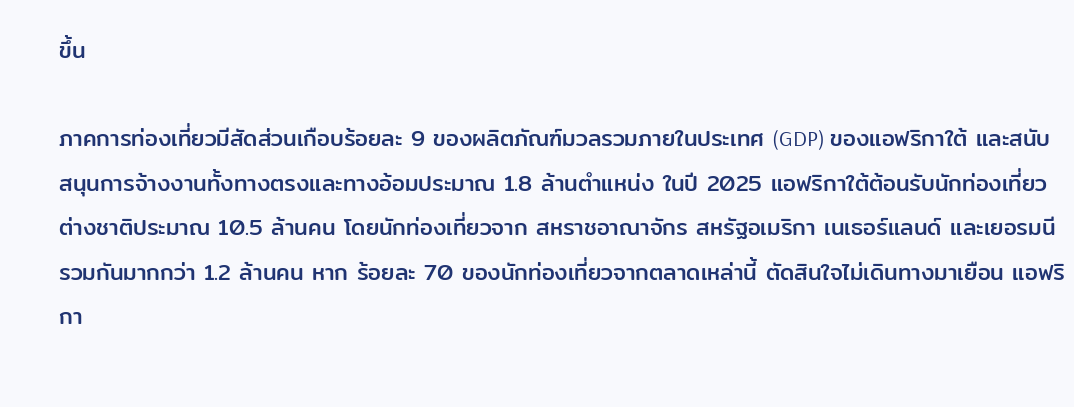ขึ้น

ภาคการท่องเที่ยวมีสัดส่วนเกือบร้อยละ 9 ของผลิตภัณฑ์มวลรวมภายในประเทศ (GDP) ของแอฟริกาใต้ และสนับสนุนการจ้างงานทั้งทางตรงและทางอ้อมประมาณ 1.8 ล้านตำแหน่ง ในปี 2025 แอฟริกาใต้ต้อนรับนักท่องเที่ยวต่างชาติประมาณ 10.5 ล้านคน โดยนักท่องเที่ยวจาก สหราชอาณาจักร สหรัฐอเมริกา เนเธอร์แลนด์ และเยอรมนี รวมกันมากกว่า 1.2 ล้านคน หาก ร้อยละ 70 ของนักท่องเที่ยวจากตลาดเหล่านี้ ตัดสินใจไม่เดินทางมาเยือน แอฟริกา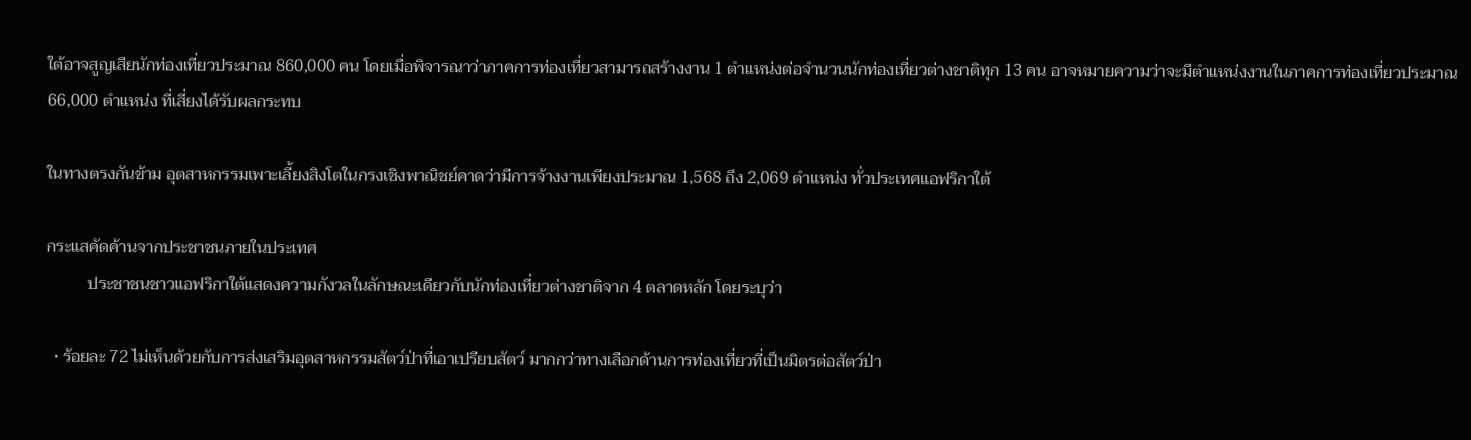ใต้อาจสูญเสียนักท่องเที่ยวประมาณ 860,000 คน โดยเมื่อพิจารณาว่าภาคการท่องเที่ยวสามารถสร้างงาน 1 ตำแหน่งต่อจำนวนนักท่องเที่ยวต่างชาติทุก 13 คน อาจหมายความว่าจะมีตำแหน่งงานในภาคการท่องเที่ยวประมาณ 66,000 ตำแหน่ง ที่เสี่ยงได้รับผลกระทบ

ในทางตรงกันข้าม อุตสาหกรรมเพาะเลี้ยงสิงโตในกรงเชิงพาณิชย์คาดว่ามีการจ้างงานเพียงประมาณ 1,568 ถึง 2,069 ตำแหน่ง ทั่วประเทศแอฟริกาใต้

กระแสคัดค้านจากประชาชนภายในประเทศ
          ประชาชนชาวแอฟริกาใต้แสดงความกังวลในลักษณะเดียวกับนักท่องเที่ยวต่างชาติจาก 4 ตลาดหลัก โดยระบุว่า

  • ร้อยละ 72 ไม่เห็นด้วยกับการส่งเสริมอุตสาหกรรมสัตว์ป่าที่เอาเปรียบสัตว์ มากกว่าทางเลือกด้านการท่องเที่ยวที่เป็นมิตรต่อสัตว์ป่า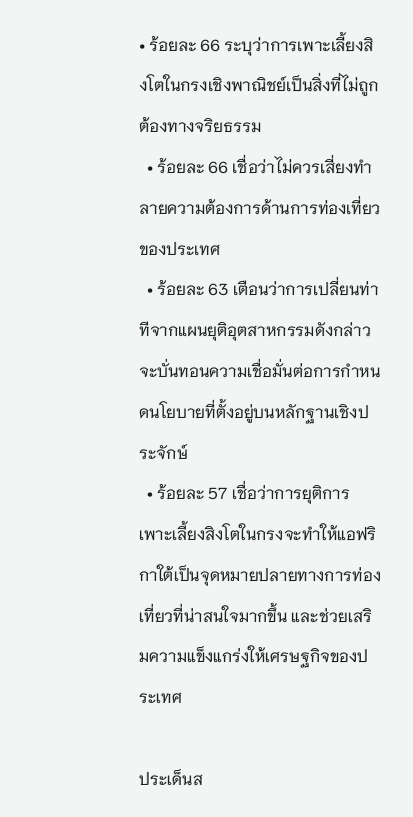• ร้อยละ 66 ระบุว่าการเพาะเลี้ยงสิงโตในกรงเชิงพาณิชย์เป็นสิ่งที่ไม่ถูกต้องทางจริยธรรม
  • ร้อยละ 66 เชื่อว่าไม่ควรเสี่ยงทำลายความต้องการด้านการท่องเที่ยวของประเทศ
  • ร้อยละ 63 เตือนว่าการเปลี่ยนท่าทีจากแผนยุติอุตสาหกรรมดังกล่าวจะบั่นทอนความเชื่อมั่นต่อการกำหนดนโยบายที่ตั้งอยู่บนหลักฐานเชิงประจักษ์
  • ร้อยละ 57 เชื่อว่าการยุติการเพาะเลี้ยงสิงโตในกรงจะทำให้แอฟริกาใต้เป็นจุดหมายปลายทางการท่องเที่ยวที่น่าสนใจมากขึ้น และช่วยเสริมความแข็งแกร่งให้เศรษฐกิจของประเทศ

ประเด็นส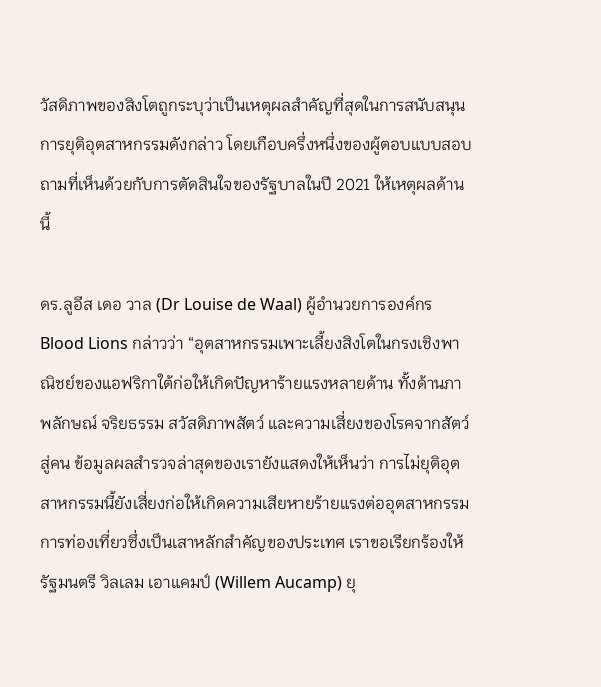วัสดิภาพของสิงโตถูกระบุว่าเป็นเหตุผลสำคัญที่สุดในการสนับสนุนการยุติอุตสาหกรรมดังกล่าว โดยเกือบครึ่งหนึ่งของผู้ตอบแบบสอบถามที่เห็นด้วยกับการตัดสินใจของรัฐบาลในปี 2021 ให้เหตุผลด้านนี้

ดร.ลูอีส เดอ วาล (Dr Louise de Waal) ผู้อำนวยการองค์กร Blood Lions กล่าวว่า “อุตสาหกรรมเพาะเลี้ยงสิงโตในกรงเชิงพาณิชย์ของแอฟริกาใต้ก่อให้เกิดปัญหาร้ายแรงหลายด้าน ทั้งด้านภาพลักษณ์ จริยธรรม สวัสดิภาพสัตว์ และความเสี่ยงของโรคจากสัตว์สู่คน ข้อมูลผลสำรวจล่าสุดของเรายังแสดงให้เห็นว่า การไม่ยุติอุตสาหกรรมนี้ยังเสี่ยงก่อให้เกิดความเสียหายร้ายแรงต่ออุตสาหกรรมการท่องเที่ยวซึ่งเป็นเสาหลักสำคัญของประเทศ เราขอเรียกร้องให้รัฐมนตรี วิลเลม เอาแคมป์ (Willem Aucamp) ยุ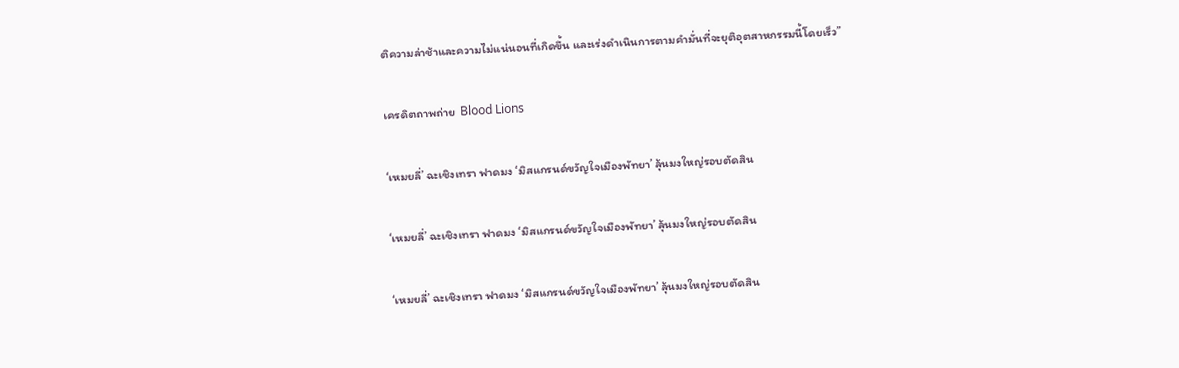ติความล่าช้าและความไม่แน่นอนที่เกิดขึ้น และเร่งดำเนินการตามคำมั่นที่จะยุติอุตสาหกรรมนี้โดยเร็ว”

เครดิตถาพถ่าย  Blood Lions

‘เหมยลี่’ ฉะเชิงเทรา ฟาดมง ‘มิสแกรนด์ขวัญใจเมืองพัทยา’ ลุ้นมงใหญ่รอบตัดสิน

‘เหมยลี่’ ฉะเชิงเทรา ฟาดมง ‘มิสแกรนด์ขวัญใจเมืองพัทยา’ ลุ้นมงใหญ่รอบตัดสิน

‘เหมยลี่’ ฉะเชิงเทรา ฟาดมง ‘มิสแกรนด์ขวัญใจเมืองพัทยา’ ลุ้นมงใหญ่รอบตัดสิน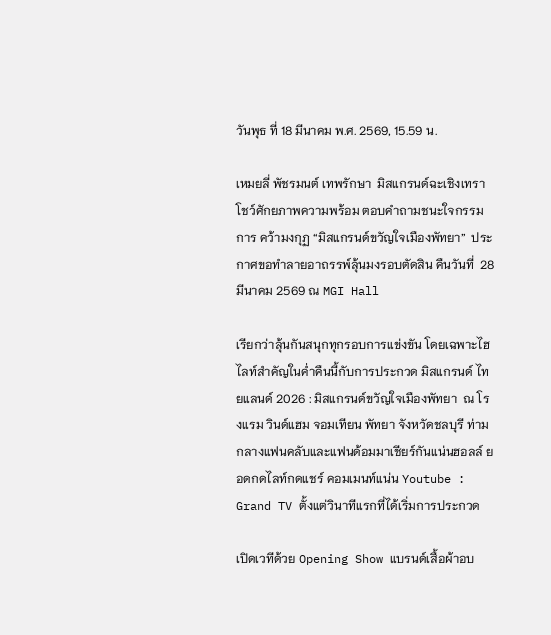วันพุธ ที่ 18 มีนาคม พ.ศ. 2569, 15.59 น.

เหมยลี่ พัชรมนต์ เทพรักษา  มิสแกรนด์ฉะเชิงเทรา โชว์ศักยภาพความพร้อม ตอบคำถามชนะใจกรรมการ คว้ามงกุฏ “มิสแกรนด์ขวัญใจเมืองพัทยา”  ประกาศขอทำลายอาถรรพ์ลุ้นมงรอบตัดสิน คืนวันที่  28 มีนาคม 2569 ณ MGI Hall

เรียกว่าลุ้นกันสนุกทุกรอบการแข่งขัน โดยเฉพาะไฮไลท์สำคัญในค่ำคืนนี้กับการประกวด มิสแกรนด์ ไทยแลนด์ 2026 : มิสแกรนด์ขวัญใจเมืองพัทยา  ณ โรงแรม วินด์แฮม จอมเทียน พัทยา จังหวัดชลบุรี ท่ามกลางแฟนคลับและแฟนด้อมมาเชียร์กันแน่นฮอลล์ ยอดกดไลท์กดแชร์ คอมเมนท์แน่น Youtube : Grand TV ตั้งแต่วินาทีแรกที่ได้เริ่มการประกวด

เปิดเวทีด้วย Opening Show แบรนด์เสื้อผ้าอบ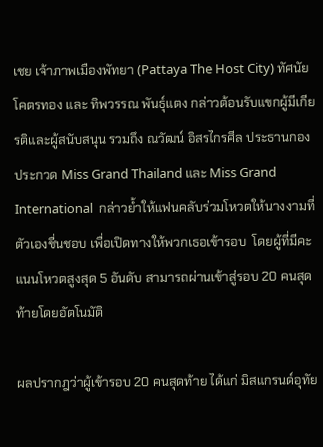เชย เจ้าภาพเมืองพัทยา (Pattaya The Host City) ทัศนัย โคตรทอง และ ทิพวรรณ พันธุ์แตง กล่าวต้อนรับแขกผู้มีเกียรติและผู้สนับสนุน รวมถึง ณวัฒน์ อิสรไกรศีล ประธานกองประกวด Miss Grand Thailand และ Miss Grand International  กล่าวย้ำให้แฟนคลับร่วมโหวตให้นางงามที่ตัวเองชื่นชอบ เพื่อเปิดทางให้พวกเธอเข้ารอบ  โดยผู้ที่มีคะแนนโหวตสูงสุด 5 อันดับ สามารถผ่านเข้าสู่รอบ 20 คนสุดท้ายโดยอัตโนมัติ

ผลปรากฎว่าผู้เข้ารอบ 20 คนสุดท้าย ได้แก่ มิสแกรนด์อุทัย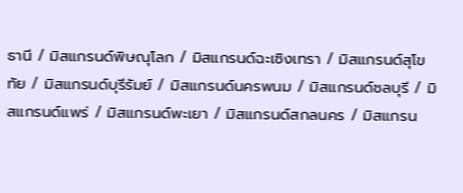ธานี / มิสแกรนด์พิษณุโลก / มิสแกรนด์ฉะเซิงเทรา / มิสแกรนด์สุโขทัย / มิสแกรนด์บุรีรัมย์ / มิสแกรนด์นครพนม / มิสแกรนด์ซลบุรี / มิสแกรนด์แพร่ / มิสแกรนด์พะเยา / มิสแกรนด์สกลนคร / มิสแกรน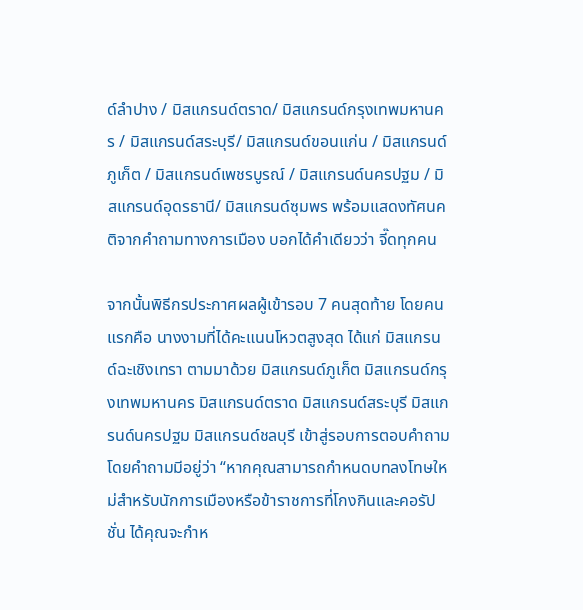ด์ลำปาง / มิสแกรนด์ตราด/ มิสแกรนด์กรุงเทพมหานคร / มิสแกรนด์สระบุรี/ มิสแกรนด์ขอนแก่น / มิสแกรนด์ภูเก็ต / มิสแกรนด์เพชรบูรณ์ / มิสแกรนด์นครปฐม / มิสแกรนด์อุดรธานี/ มิสแกรนด์ซุมพร พร้อมแสดงทัศนคติจากคำถามทางการเมือง บอกได้คำเดียวว่า จี๊ดทุกคน

จากนั้นพิธีกรประกาศผลผู้เข้ารอบ 7 คนสุดท้าย โดยคนแรกคือ นางงามที่ได้คะแนนโหวตสูงสุด ได้แก่ มิสแกรนด์ฉะเชิงเทรา ตามมาด้วย มิสแกรนด์ภูเก็ต มิสแกรนด์กรุงเทพมหานคร มิสแกรนด์ตราด มิสแกรนด์สระบุรี มิสแกรนด์นครปฐม มิสแกรนด์ชลบุรี เข้าสู่รอบการตอบคำถาม โดยคำถามมีอยู่ว่า “หากคุณสามารถกำหนดบทลงโทษใหม่สำหรับนักการเมืองหรือข้าราชการที่โกงกินและคอรัปชั่น ได้คุณจะกำห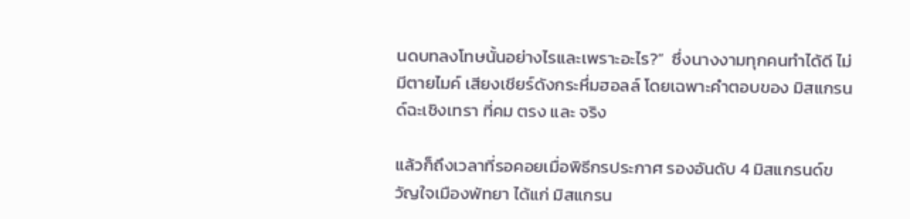นดบทลงโทษนั้นอย่างไรและเพราะอะไร?”  ซึ่งนางงามทุกคนทำได้ดี ไม่มีตายไมค์ เสียงเชียร์ดังกระหึ่มฮอลล์ โดยเฉพาะคำตอบของ มิสแกรนด์ฉะเชิงเทรา ที่คม ตรง และ จริง

แล้วก็ถึงเวลาที่รอคอยเมื่อพิธีกรประกาศ รองอันดับ 4 มิสแกรนด์ขวัญใจเมืองพัทยา ได้แก่ มิสแกรน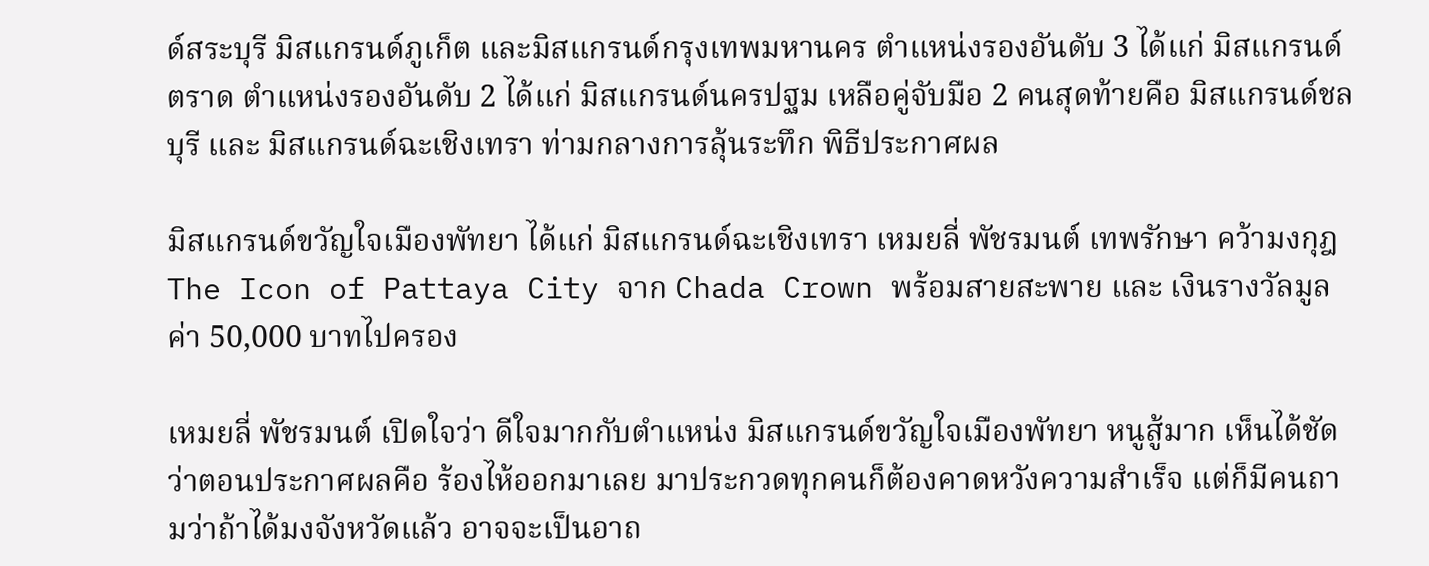ด์สระบุรี มิสแกรนด์ภูเก็ต และมิสแกรนด์กรุงเทพมหานคร ตำแหน่งรองอันดับ 3 ได้แก่ มิสแกรนด์ตราด ตำแหน่งรองอันดับ 2 ได้แก่ มิสแกรนด์นครปฐม เหลือคู่จับมือ 2 คนสุดท้ายคือ มิสแกรนด์ชลบุรี และ มิสแกรนด์ฉะเชิงเทรา ท่ามกลางการลุ้นระทึก พิธีประกาศผล

มิสแกรนด์ขวัญใจเมืองพัทยา ได้แก่ มิสแกรนด์ฉะเชิงเทรา เหมยลี่ พัชรมนต์ เทพรักษา คว้ามงกุฎ The Icon of Pattaya City จาก Chada Crown พร้อมสายสะพาย และ เงินรางวัลมูลค่า 50,000 บาทไปครอง

เหมยลี่ พัชรมนต์ เปิดใจว่า ดีใจมากกับตำแหน่ง มิสแกรนด์ขวัญใจเมืองพัทยา หนูสู้มาก เห็นได้ชัดว่าตอนประกาศผลคือ ร้องไห้ออกมาเลย มาประกวดทุกคนก็ต้องคาดหวังความสำเร็จ แต่ก็มีคนถามว่าถ้าได้มงจังหวัดแล้ว อาจจะเป็นอาถ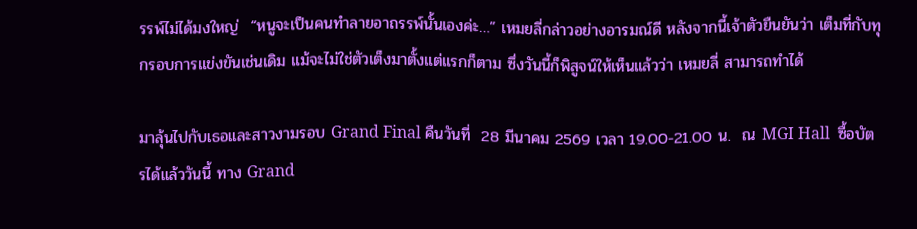รรพ์ไม่ได้มงใหญ่  “หนูจะเป็นคนทำลายอาถรรพ์นั้นเองค่ะ…” เหมยลี่กล่าวอย่างอารมณ์ดี หลังจากนี้เจ้าตัวยืนยันว่า เต็มที่กับทุกรอบการแข่งขันเช่นเดิม แม้จะไม่ใช่ตัวเต็งมาตั้งแต่แรกก็ตาม ซึ่งวันนี้ก็พิสูจน์ให้เห็นแล้วว่า เหมยลี่ สามารถทำได้

มาลุ้นไปกับเธอและสาวงามรอบ Grand Final คืนวันที่  28 มีนาคม 2569 เวลา 19.00-21.00 น.  ณ MGI Hall  ซื้อบัตรได้แล้ววันนี้ ทาง Grand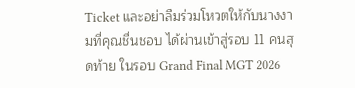Ticket และอย่าลืมร่วมโหวตให้กับนางงามที่คุณชื่นชอบ ได้ผ่านเข้าสู่รอบ 11 คนสุดท้าย ในรอบ Grand Final MGT 2026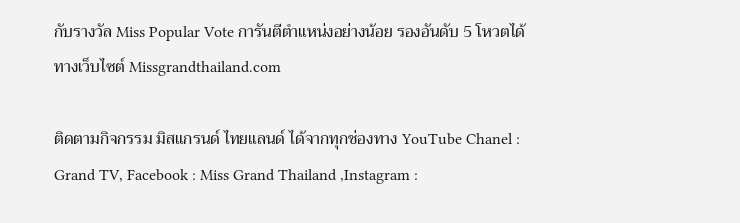กับรางวัล Miss Popular Vote การันตีตำแหน่งอย่างน้อย รองอันดับ 5 โหวตได้ทางเว็บไซต์ Missgrandthailand.com

ติดตามกิจกรรม มิสแกรนด์ ไทยแลนด์ ได้จากทุกช่องทาง YouTube Chanel : Grand TV, Facebook : Miss Grand Thailand ,Instagram :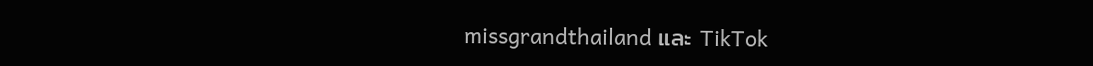missgrandthailand และ TikTok